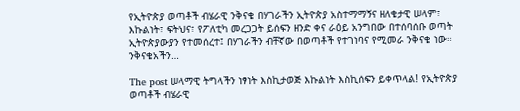የኢትዮጵያ ወጣቶች ብሄራዊ ንቅናቄ በሃገራችን ኢትዮጵያ አስተማማኝና ዘለቄታዊ ሠላም፣ እኩልነት፣ ፍትህና፣ የፖለቲካ መረጋጋት ይሰፍን ዘንድ ቀና ራዕይ አንግበው በተሰባሰቡ ወጣት ኢትዮጵያውያን የተመሰረተ፤ በሃገራችን ብቸኛው በወጣቶች የተገነባና የሚመራ ንቅናቄ ነው። ንቅናቄአችን…

The post ሠላማዊ ትግላችን ነፃነት እስኪታወጅ እኩልነት እስኪሰፍን ይቀጥላል! የኢትዮጵያ ወጣቶች ብሄራዊ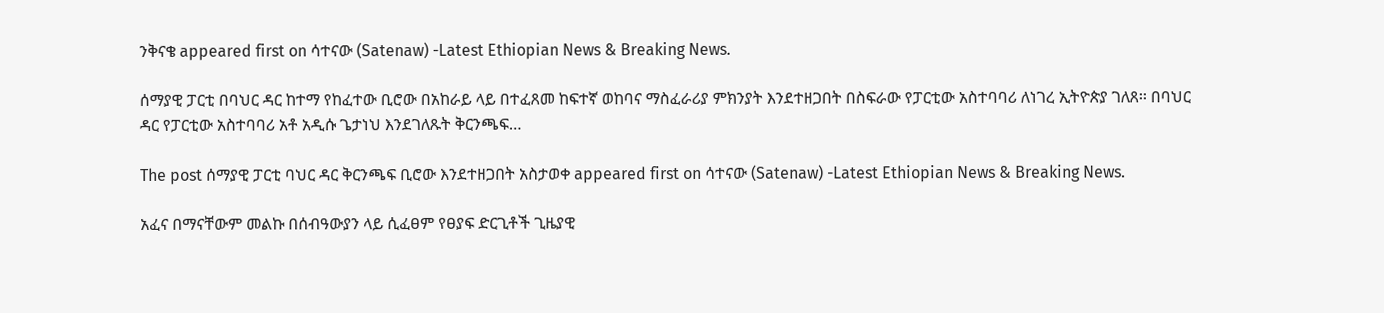ንቅናቄ appeared first on ሳተናው (Satenaw) -Latest Ethiopian News & Breaking News.

ሰማያዊ ፓርቲ በባህር ዳር ከተማ የከፈተው ቢሮው በአከራይ ላይ በተፈጸመ ከፍተኛ ወከባና ማስፈራሪያ ምክንያት እንደተዘጋበት በስፍራው የፓርቲው አስተባባሪ ለነገረ ኢትዮጵያ ገለጸ፡፡ በባህር ዳር የፓርቲው አስተባባሪ አቶ አዲሱ ጌታነህ እንደገለጹት ቅርንጫፍ…

The post ሰማያዊ ፓርቲ ባህር ዳር ቅርንጫፍ ቢሮው እንደተዘጋበት አስታወቀ appeared first on ሳተናው (Satenaw) -Latest Ethiopian News & Breaking News.

አፈና በማናቸውም መልኩ በሰብዓውያን ላይ ሲፈፀም የፀያፍ ድርጊቶች ጊዜያዊ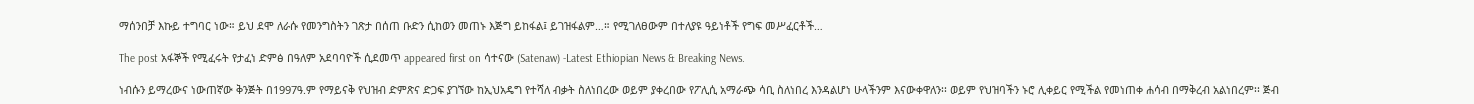ማሰንበቻ እኩይ ተግባር ነው። ይህ ደሞ ለራሱ የመንግስትን ገጽታ በሰጠ ቡድን ሲከወን መጠኑ እጅግ ይከፋል፤ ይገዝፋልም…። የሚገለፀውም በተለያዩ ዓይነቶች የግፍ መሥፈርቶች…

The post አፋኞች የሚፈሩት የታፈነ ድምፅ በዓለም አደባባዮች ሲደመጥ appeared first on ሳተናው (Satenaw) -Latest Ethiopian News & Breaking News.

ነብሱን ይማረውና ነውጠኛው ቅንጅት በ1997ዓ.ም የማይናቅ የህዝብ ድምጽና ድጋፍ ያገኘው ከኢህአዴግ የተሻለ ብቃት ስለነበረው ወይም ያቀረበው የፖሊሲ አማራጭ ሳቢ ስለነበረ እንዳልሆነ ሁላችንም እናውቀዋለን፡፡ ወይም የህዝባችን ኑሮ ሊቀይር የሚችል የመነጠቀ ሐሳብ በማቅረብ አልነበረም፡፡ ጅብ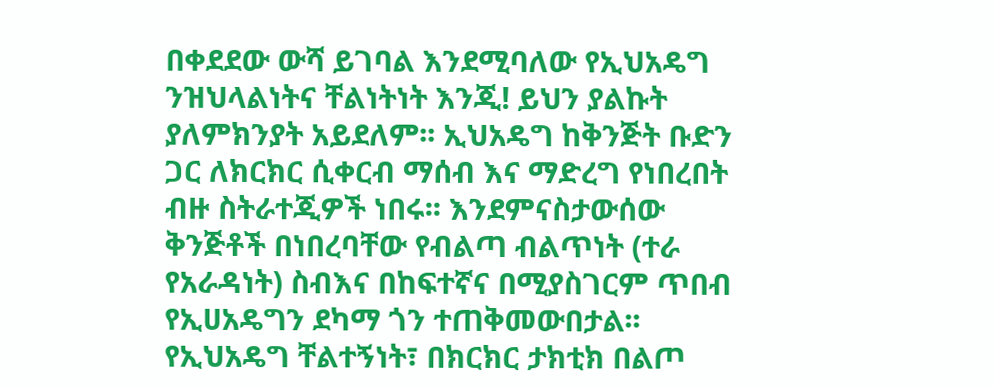በቀደደው ውሻ ይገባል እንደሚባለው የኢህአዴግ ንዝህላልነትና ቸልነትነት እንጂ! ይህን ያልኩት ያለምክንያት አይደለም፡፡ ኢህአዴግ ከቅንጅት ቡድን ጋር ለክርክር ሲቀርብ ማሰብ እና ማድረግ የነበረበት ብዙ ስትራተጂዎች ነበሩ፡፡ እንደምናስታውሰው ቅንጅቶች በነበረባቸው የብልጣ ብልጥነት (ተራ የአራዳነት) ስብእና በከፍተኛና በሚያስገርም ጥበብ የኢሀአዴግን ደካማ ጎን ተጠቅመውበታል፡፡ የኢህአዴግ ቸልተኝነት፣ በክርክር ታክቲክ በልጦ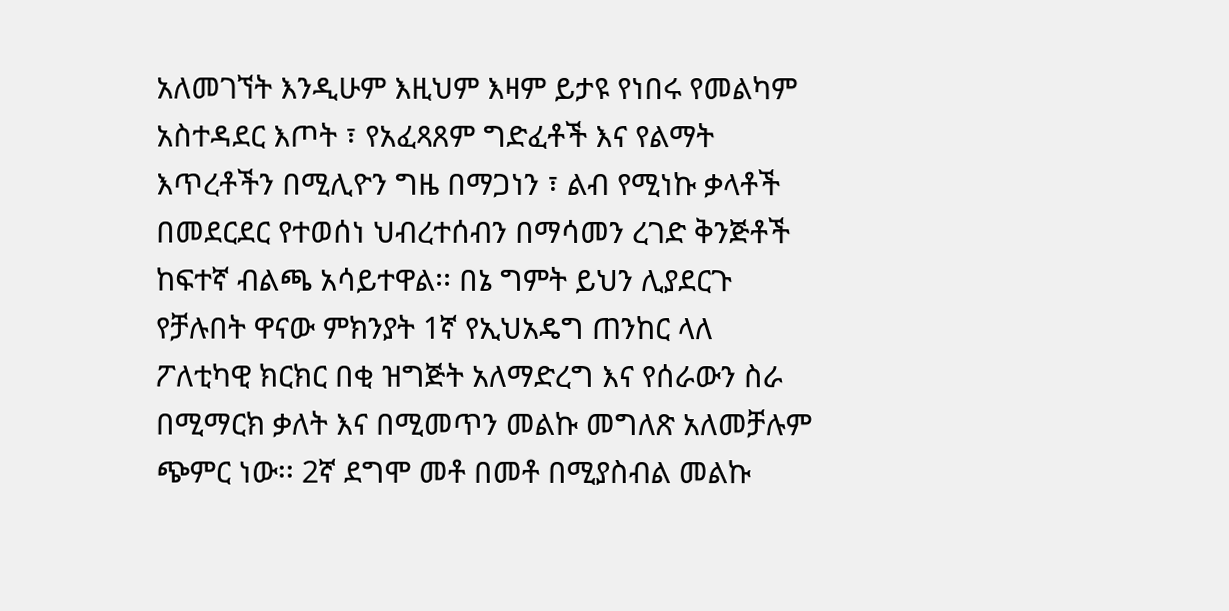አለመገኘት እንዲሁም እዚህም እዛም ይታዩ የነበሩ የመልካም አስተዳደር እጦት ፣ የአፈጻጸም ግድፈቶች እና የልማት እጥረቶችን በሚሊዮን ግዜ በማጋነን ፣ ልብ የሚነኩ ቃላቶች በመደርደር የተወሰነ ህብረተሰብን በማሳመን ረገድ ቅንጅቶች ከፍተኛ ብልጫ አሳይተዋል፡፡ በኔ ግምት ይህን ሊያደርጉ የቻሉበት ዋናው ምክንያት 1ኛ የኢህአዴግ ጠንከር ላለ ፖለቲካዊ ክርክር በቂ ዝግጅት አለማድረግ እና የሰራውን ስራ በሚማርክ ቃለት እና በሚመጥን መልኩ መግለጽ አለመቻሉም ጭምር ነው፡፡ 2ኛ ደግሞ መቶ በመቶ በሚያስብል መልኩ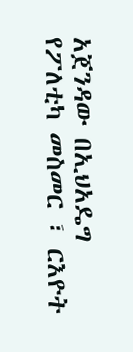አጀንዳው በኢህአዴግ የፖለቲካ መስመር ፣ ርእዮት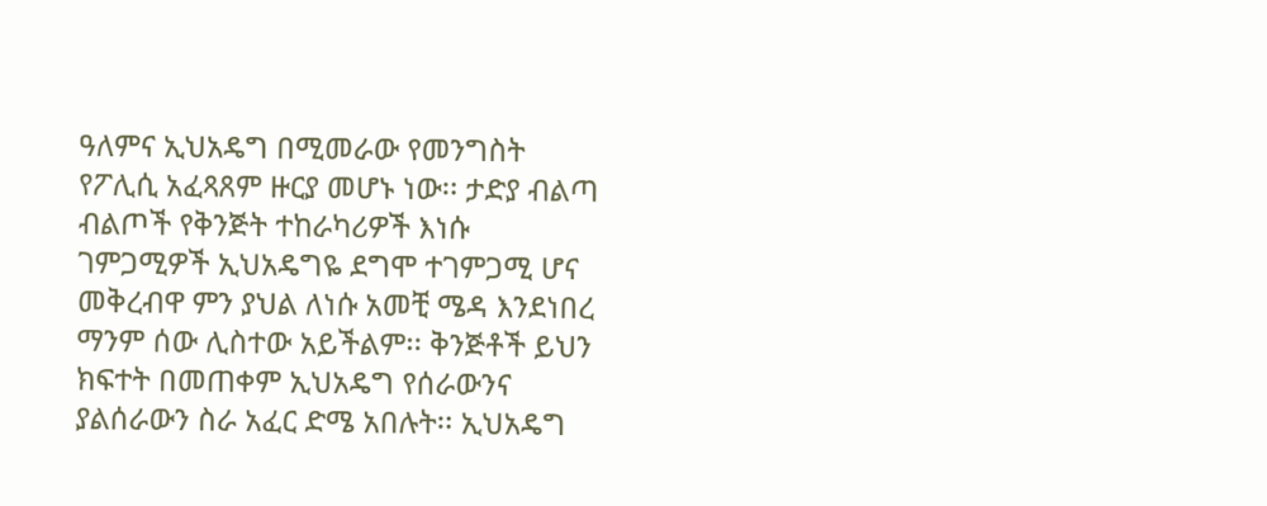ዓለምና ኢህአዴግ በሚመራው የመንግስት የፖሊሲ አፈጻጸም ዙርያ መሆኑ ነው፡፡ ታድያ ብልጣ ብልጦች የቅንጅት ተከራካሪዎች እነሱ ገምጋሚዎች ኢህአዴግዬ ደግሞ ተገምጋሚ ሆና መቅረብዋ ምን ያህል ለነሱ አመቺ ሜዳ እንደነበረ ማንም ሰው ሊስተው አይችልም፡፡ ቅንጅቶች ይህን ክፍተት በመጠቀም ኢህአዴግ የሰራውንና ያልሰራውን ስራ አፈር ድሜ አበሉት፡፡ ኢህአዴግ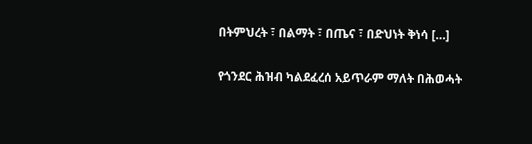በትምህረት ፣ በልማት ፣ በጤና ፣ በድህነት ቅነሳ […]

የጎንደር ሕዝብ ካልደፈረሰ አይጥራም ማለት በሕወሓት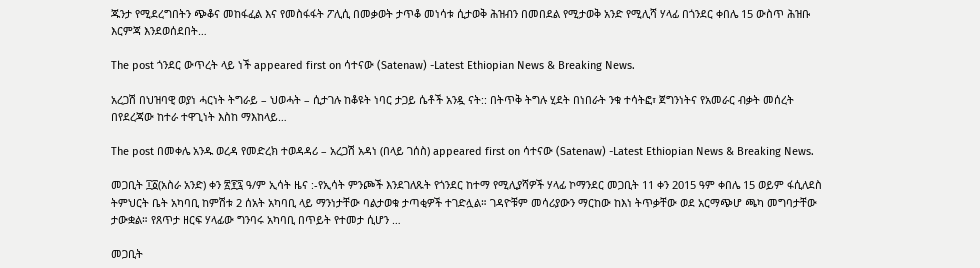ጁንታ የሚደረግበትን ጭቆና መከፋፈል እና የመስፋፋት ፖሊሲ በመቃወት ታጥቆ መነሳቱ ሲታወቅ ሕዝብን በመበደል የሚታወቅ አንድ የሚሊሻ ሃላፊ በጎንደር ቀበሌ 15 ውስጥ ሕዝቡ እርምጃ እንደወሰደበት…

The post ጎንደር ውጥረት ላይ ነች appeared first on ሳተናው (Satenaw) -Latest Ethiopian News & Breaking News.

አረጋሽ በህዝባዊ ወያነ ሓርነት ትግራይ – ህወሓት – ሲታገሉ ከቆዩት ነባር ታጋይ ሴቶች አንዷ ናት:: በትጥቅ ትግሉ ሂደት በነበራት ንቁ ተሳትፎ፣ ጀግንነትና የአመራር ብቃት መሰረት በየደረጃው ከተራ ተዋጊነት እስከ ማእከላይ…

The post በመቀሌ አንዱ ወረዳ የመድረክ ተወዳዳሪ – አረጋሽ አዳነ (በላይ ገሰስ) appeared first on ሳተናው (Satenaw) -Latest Ethiopian News & Breaking News.

መጋቢት ፲፩(አስራ አንድ) ቀን ፳፻፯ ዓ/ም ኢሳት ዜና :-የኢሳት ምንጮች እንደገለጹት የጎንደር ከተማ የሚሊያሻዎች ሃላፊ ኮማንደር መጋቢት 11 ቀን 2015 ዓም ቀበሌ 15 ወይም ፋሲለደስ ትምህርት ቤት አካባቢ ከምሽቱ 2 ሰአት አካባቢ ላይ ማንነታቸው ባልታወቁ ታጣቂዎች ተገድሏል። ገዳዮቹም መሳሪያውን ማርከው ከእነ ትጥቃቸው ወደ አርማጭሆ ጫካ መግባታቸው ታውቋል። የጸጥታ ዘርፍ ሃላፊው ግንባሩ አካባቢ በጥይት የተመታ ሲሆን …

መጋቢት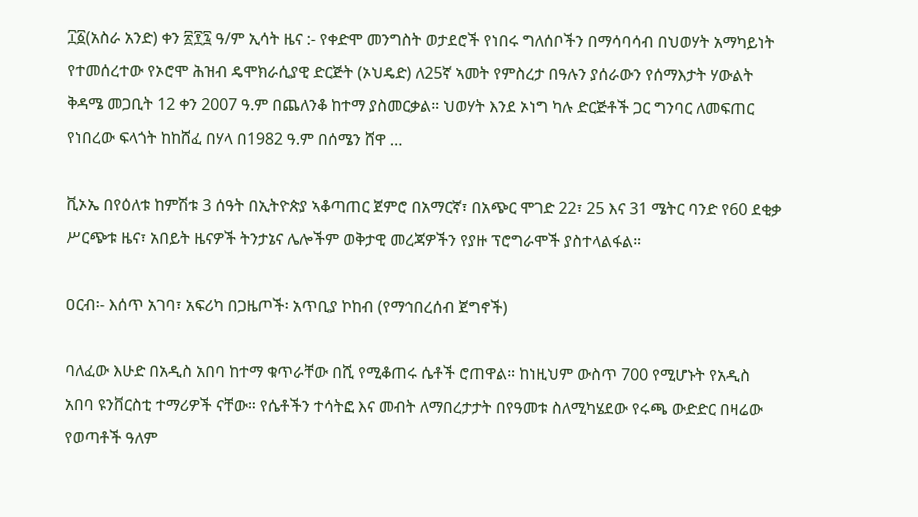፲፩(አስራ አንድ) ቀን ፳፻፯ ዓ/ም ኢሳት ዜና :- የቀድሞ መንግስት ወታደሮች የነበሩ ግለሰቦችን በማሳባሳብ በህወሃት አማካይነት የተመሰረተው የኦሮሞ ሕዝብ ዴሞክራሲያዊ ድርጅት (ኦህዴድ) ለ25ኛ ኣመት የምስረታ በዓሉን ያሰራውን የሰማእታት ሃውልት ቅዳሜ መጋቢት 12 ቀን 2007 ዓ.ም በጨለንቆ ከተማ ያስመርቃል። ህወሃት እንደ ኦነግ ካሉ ድርጅቶች ጋር ግንባር ለመፍጠር የነበረው ፍላጎት ከከሸፈ በሃላ በ1982 ዓ.ም በሰሜን ሸዋ …

ቪኦኤ በየዕለቱ ከምሽቱ 3 ሰዓት በኢትዮጵያ ኣቆጣጠር ጀምሮ በአማርኛ፣ በአጭር ሞገድ 22፣ 25 እና 31 ሜትር ባንድ የ60 ደቂቃ ሥርጭቱ ዜና፣ አበይት ዜናዎች ትንታኔና ሌሎችም ወቅታዊ መረጃዎችን የያዙ ፕሮግራሞች ያስተላልፋል።

ዐርብ፡- እሰጥ አገባ፣ አፍሪካ በጋዜጦች፡ አጥቢያ ኮከብ (የማኅበረሰብ ጀግኖች)

ባለፈው እሁድ በአዲስ አበባ ከተማ ቁጥራቸው በሺ የሚቆጠሩ ሴቶች ሮጠዋል። ከነዚህም ውስጥ 700 የሚሆኑት የአዲስ አበባ ዩንቨርስቲ ተማሪዎች ናቸው። የሴቶችን ተሳትፎ እና መብት ለማበረታታት በየዓመቱ ስለሚካሄደው የሩጫ ውድድር በዛሬው የወጣቶች ዓለም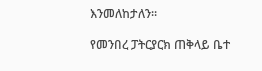እንመለከታለን።

የመንበረ ፓትርያርክ ጠቅላይ ቤተ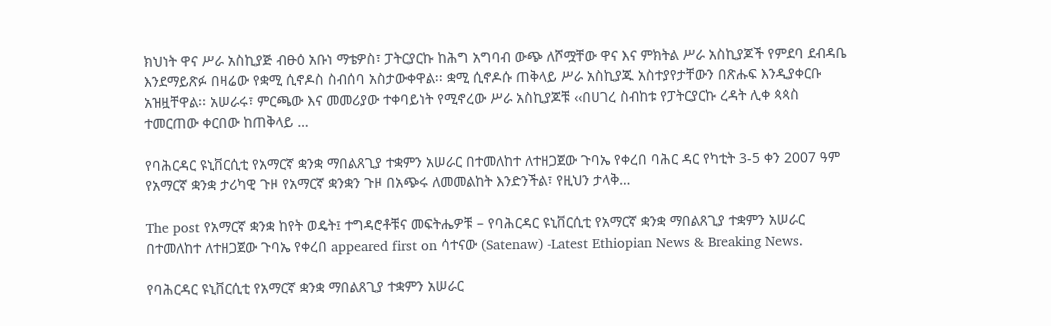ክህነት ዋና ሥራ አስኪያጅ ብፁዕ አቡነ ማቴዎስ፣ ፓትርያርኩ ከሕግ አግባብ ውጭ ለሾሟቸው ዋና እና ምክትል ሥራ አስኪያጆች የምደባ ደብዳቤ እንደማይጽፉ በዛሬው የቋሚ ሲኖዶስ ስብሰባ አስታውቀዋል፡፡ ቋሚ ሲኖዶሱ ጠቅላይ ሥራ አስኪያጁ አስተያየታቸውን በጽሑፍ እንዲያቀርቡ አዝዟቸዋል፡፡ አሠራሩ፣ ምርጫው እና መመሪያው ተቀባይነት የሚኖረው ሥራ አስኪያጆቹ ‹‹በሀገረ ስብከቱ የፓትርያርኩ ረዳት ሊቀ ጳጳስ ተመርጠው ቀርበው ከጠቅላይ …

የባሕርዳር ዩኒቨርሲቲ የአማርኛ ቋንቋ ማበልጸጊያ ተቋምን አሠራር በተመለከተ ለተዘጋጀው ጉባኤ የቀረበ ባሕር ዳር የካቲት 3-5 ቀን 2007 ዓም የአማርኛ ቋንቋ ታሪካዊ ጉዞ የአማርኛ ቋንቋን ጉዞ በአጭሩ ለመመልከት እንድንችል፣ የዚህን ታላቅ…

The post የአማርኛ ቋንቋ ከየት ወዴት፤ ተግዳሮቶቹና መፍትሔዎቹ – የባሕርዳር ዩኒቨርሲቲ የአማርኛ ቋንቋ ማበልጸጊያ ተቋምን አሠራር በተመለከተ ለተዘጋጀው ጉባኤ የቀረበ appeared first on ሳተናው (Satenaw) -Latest Ethiopian News & Breaking News.

የባሕርዳር ዩኒቨርሲቲ የአማርኛ ቋንቋ ማበልጸጊያ ተቋምን አሠራር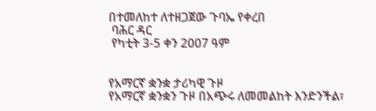በተመለከተ ለተዘጋጀው ጉባኤ የቀረበ
 ባሕር ዳር
 የካቲት 3-5 ቀን 2007 ዓም


የአማርኛ ቋንቋ ታሪካዊ ጉዞ
የአማርኛ ቋንቋን ጉዞ በአጭሩ ለመመልከት እንድንችል፣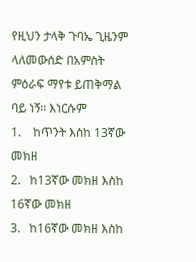የዚህን ታላቅ ጉባኤ ጊዜንም ላለመውሰድ በአምስት ምዕራፍ ማየቱ ይጠቅማል ባይ ነኝ፡፡ እነርሱም
1.    ከጥንት እስከ 13ኛው መክዘ
2.   ከ13ኛው መክዘ እስከ 16ኛው መክዘ
3.   ከ16ኛው መክዘ እስከ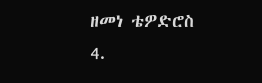ዘመነ ቴዎድሮስ
4.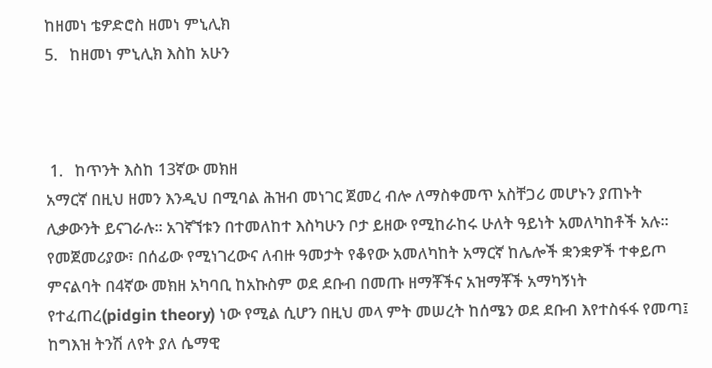ከዘመነ ቴዎድሮስ ዘመነ ምኒሊክ
5.   ከዘመነ ምኒሊክ እስከ አሁን



 1.   ከጥንት እስከ 13ኛው መክዘ
አማርኛ በዚህ ዘመን እንዲህ በሚባል ሕዝብ መነገር ጀመረ ብሎ ለማስቀመጥ አስቸጋሪ መሆኑን ያጠኑት ሊቃውንት ይናገራሉ፡፡ አገኛኘቱን በተመለከተ እስካሁን ቦታ ይዘው የሚከራከሩ ሁለት ዓይነት አመለካከቶች አሉ፡፡ የመጀመሪያው፣ በሰፊው የሚነገረውና ለብዙ ዓመታት የቆየው አመለካከት አማርኛ ከሌሎች ቋንቋዎች ተቀይጦ ምናልባት በ4ኛው መክዘ አካባቢ ከአኩስም ወደ ደቡብ በመጡ ዘማቾችና አዝማቾች አማካኝነት የተፈጠረ(pidgin theory) ነው የሚል ሲሆን በዚህ መላ ምት መሠረት ከሰሜን ወደ ደቡብ እየተስፋፋ የመጣ፤ ከግእዝ ትንሽ ለየት ያለ ሴማዊ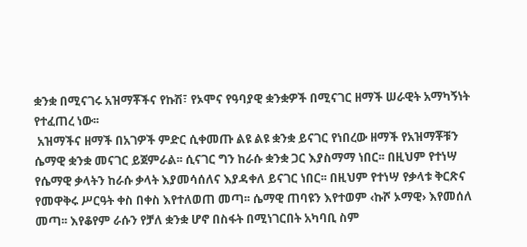ቋንቋ በሚናገሩ አዝማቾችና የኩሽ፣ የኦሞና የዓባያዊ ቋንቋዎች በሚናገር ዘማች ሠራዊት አማካኝነት የተፈጠረ ነው፡፡
 አዝማችና ዘማች በአገዎች ምድር ሲቀመጡ ልዩ ልዩ ቋንቋ ይናገር የነበረው ዘማች የአዝማቾቹን ሴማዊ ቋንቋ መናገር ይጀምራል፡፡ ሲናገር ግን ከራሱ ቋንቋ ጋር እያስማማ ነበር፡፡ በዚህም የተነሣ የሴማዊ ቃላትን ከራሱ ቃላት እያመሳሰለና እያዳቀለ ይናገር ነበር፡፡ በዚህም የተነሣ የቃላቱ ቅርጽና የመዋቅሩ ሥርዓት ቀስ በቀስ እየተለወጠ መጣ፡፡ ሴማዊ ጠባዩን እየተወም ‹ኩሾ ኦማዊ› እየመሰለ መጣ፡፡ እየቆየም ራሱን የቻለ ቋንቋ ሆኖ በስፋት በሚነገርበት አካባቢ ስም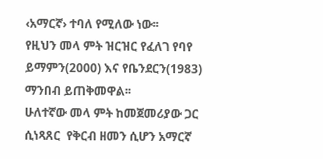‹አማርኛ› ተባለ የሚለው ነው፡፡
የዚህን መላ ምት ዝርዝር የፈለገ የባየ ይማምን(2000) እና የቤንደርን(1983) ማንበብ ይጠቅመዋል፡፡
ሁለተኛው መላ ምት ከመጀመሪያው ጋር ሲነጻጸር  የቅርብ ዘመን ሲሆን አማርኛ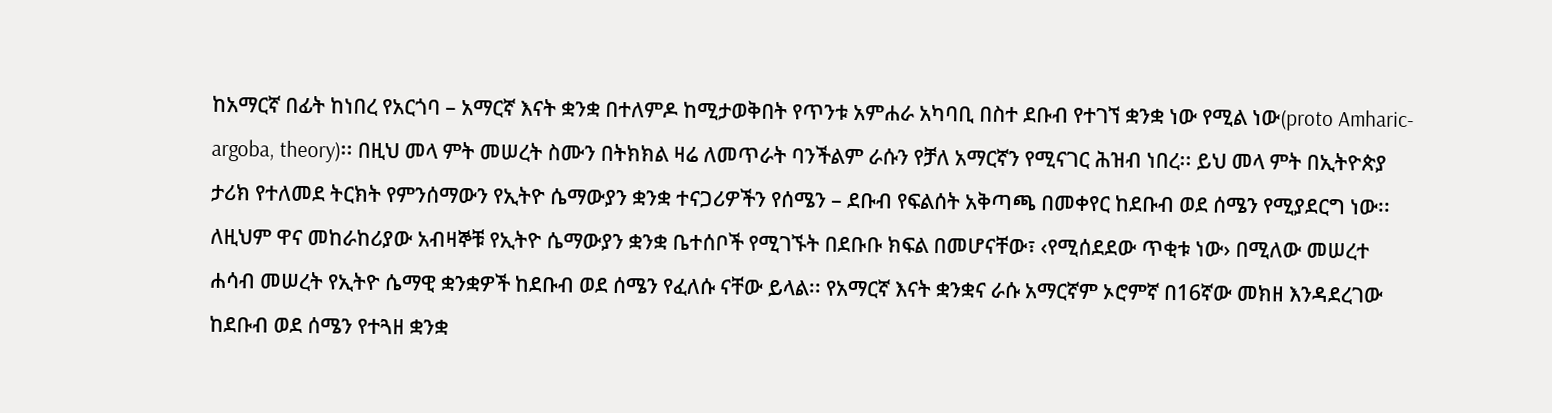ከአማርኛ በፊት ከነበረ የአርጎባ – አማርኛ እናት ቋንቋ በተለምዶ ከሚታወቅበት የጥንቱ አምሐራ አካባቢ በስተ ደቡብ የተገኘ ቋንቋ ነው የሚል ነው(proto Amharic- argoba, theory)፡፡ በዚህ መላ ምት መሠረት ስሙን በትክክል ዛሬ ለመጥራት ባንችልም ራሱን የቻለ አማርኛን የሚናገር ሕዝብ ነበረ፡፡ ይህ መላ ምት በኢትዮጵያ ታሪክ የተለመደ ትርክት የምንሰማውን የኢትዮ ሴማውያን ቋንቋ ተናጋሪዎችን የሰሜን – ደቡብ የፍልሰት አቅጣጫ በመቀየር ከደቡብ ወደ ሰሜን የሚያደርግ ነው፡፡ ለዚህም ዋና መከራከሪያው አብዛኞቹ የኢትዮ ሴማውያን ቋንቋ ቤተሰቦች የሚገኙት በደቡቡ ክፍል በመሆናቸው፣ ‹የሚሰደደው ጥቂቱ ነው› በሚለው መሠረተ ሐሳብ መሠረት የኢትዮ ሴማዊ ቋንቋዎች ከደቡብ ወደ ሰሜን የፈለሱ ናቸው ይላል፡፡ የአማርኛ እናት ቋንቋና ራሱ አማርኛም ኦሮምኛ በ16ኛው መክዘ እንዳደረገው ከደቡብ ወደ ሰሜን የተጓዘ ቋንቋ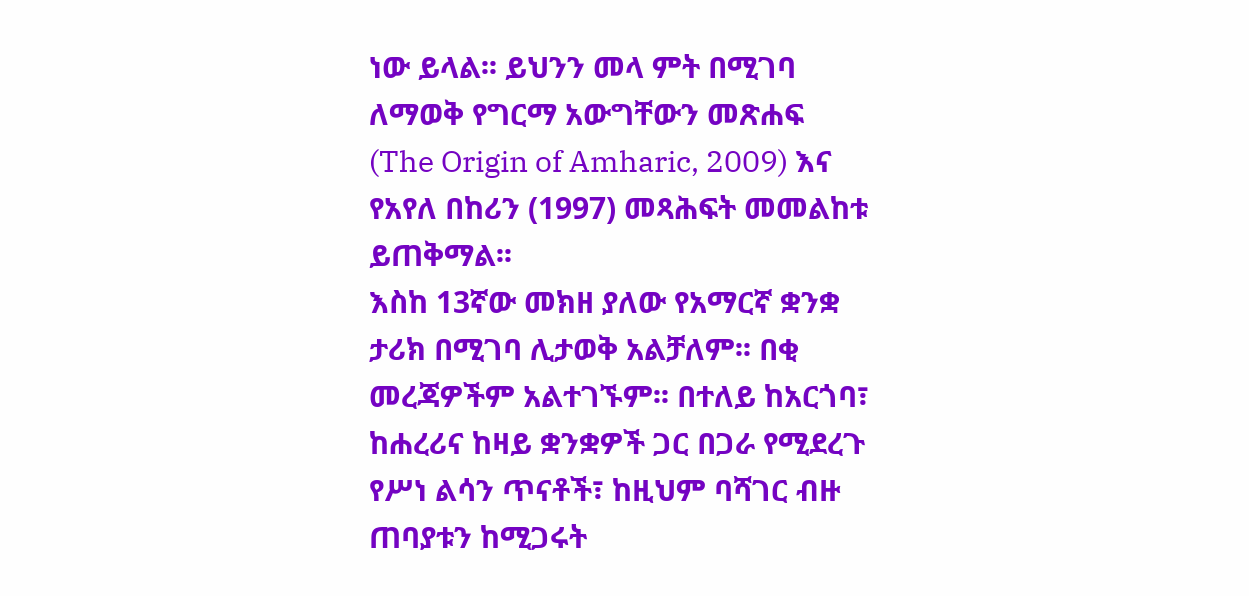ነው ይላል፡፡ ይህንን መላ ምት በሚገባ ለማወቅ የግርማ አውግቸውን መጽሐፍ (The Origin of Amharic, 2009) እና የአየለ በከሪን (1997) መጻሕፍት መመልከቱ ይጠቅማል፡፡
እስከ 13ኛው መክዘ ያለው የአማርኛ ቋንቋ ታሪክ በሚገባ ሊታወቅ አልቻለም፡፡ በቂ መረጃዎችም አልተገኙም፡፡ በተለይ ከአርጎባ፣ ከሐረሪና ከዛይ ቋንቋዎች ጋር በጋራ የሚደረጉ የሥነ ልሳን ጥናቶች፣ ከዚህም ባሻገር ብዙ ጠባያቱን ከሚጋሩት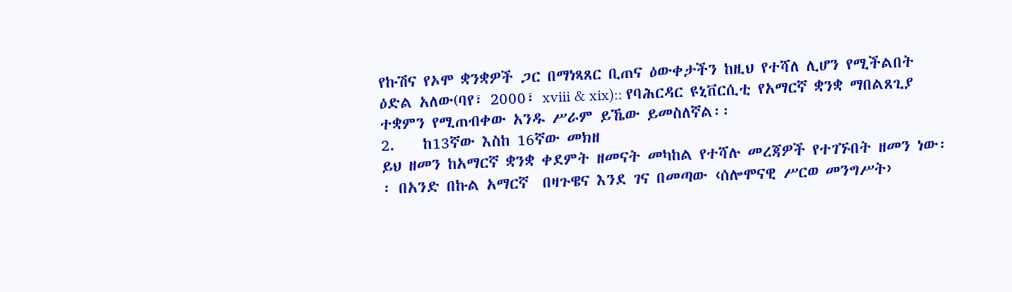የኩሽና የኦሞ ቋንቋዎች ጋር በማነጻጸር ቢጠና ዕውቀታችን ከዚህ የተሻለ ሊሆን የሚችልበት ዕድል አለው(ባየ፣ 2000፣ xviii & xix):: የባሕርዳር ዩኒቨርሲቲ የአማርኛ ቋንቋ ማበልጸጊያ ተቋምን የሚጠብቀው አንዱ ሥራም ይኼው ይመስለኛል፡፡
2.    ከ13ኛው እስከ 16ኛው መክዘ
ይህ ዘመን ከአማርኛ ቋንቋ ቀደምት ዘመናት መካከል የተሻሉ መረጃዎች የተገኙበት ዘመን ነው፡፡ በአንድ በኩል አማርኛ  በዛጉዌና እንደ ገና በመጣው ‹ሰሎሞናዊ ሥርወ መንግሥት›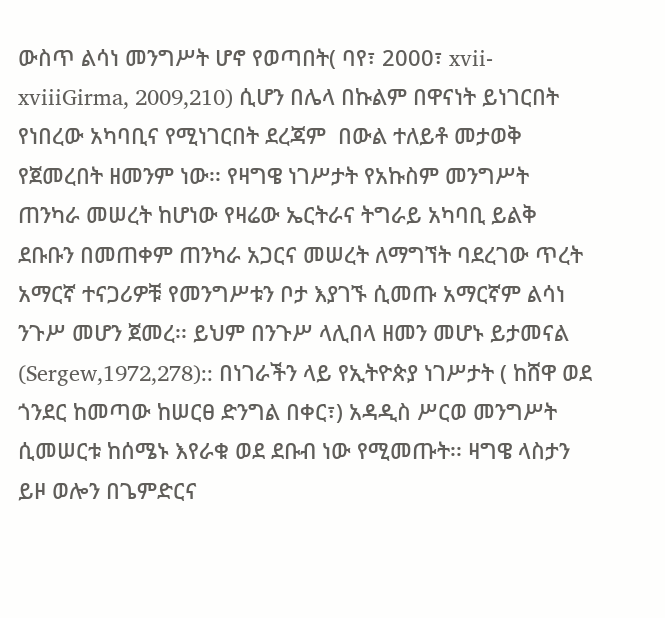ውስጥ ልሳነ መንግሥት ሆኖ የወጣበት( ባየ፣ 2000፣ xvii-xviiiGirma, 2009,210) ሲሆን በሌላ በኩልም በዋናነት ይነገርበት የነበረው አካባቢና የሚነገርበት ደረጃም  በውል ተለይቶ መታወቅ የጀመረበት ዘመንም ነው፡፡ የዛግዌ ነገሥታት የአኩስም መንግሥት ጠንካራ መሠረት ከሆነው የዛሬው ኤርትራና ትግራይ አካባቢ ይልቅ ደቡቡን በመጠቀም ጠንካራ አጋርና መሠረት ለማግኘት ባደረገው ጥረት አማርኛ ተናጋሪዎቹ የመንግሥቱን ቦታ እያገኙ ሲመጡ አማርኛም ልሳነ ንጉሥ መሆን ጀመረ፡፡ ይህም በንጉሥ ላሊበላ ዘመን መሆኑ ይታመናል (Sergew,1972,278):: በነገራችን ላይ የኢትዮጵያ ነገሥታት ( ከሸዋ ወደ ጎንደር ከመጣው ከሠርፀ ድንግል በቀር፣) አዳዲስ ሥርወ መንግሥት ሲመሠርቱ ከሰሜኑ እየራቁ ወደ ደቡብ ነው የሚመጡት፡፡ ዛግዌ ላስታን ይዞ ወሎን በጌምድርና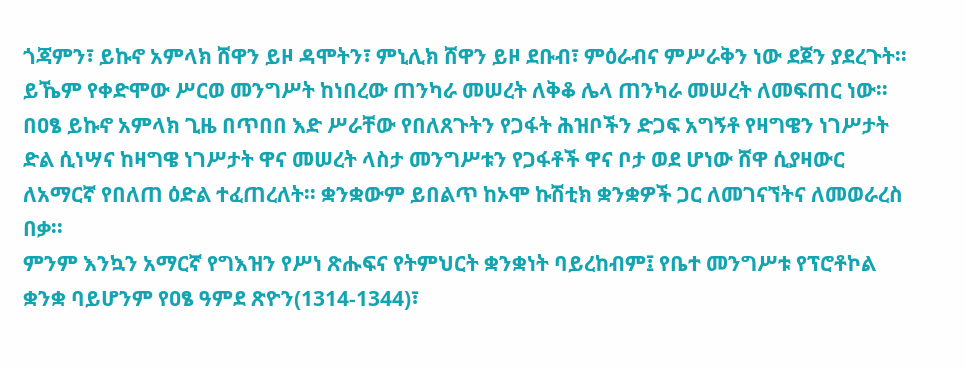ጎጃምን፣ ይኩኖ አምላክ ሸዋን ይዞ ዳሞትን፣ ምኒሊክ ሸዋን ይዞ ደቡብ፣ ምዕራብና ምሥራቅን ነው ደጀን ያደረጉት፡፡ ይኼም የቀድሞው ሥርወ መንግሥት ከነበረው ጠንካራ መሠረት ለቅቆ ሌላ ጠንካራ መሠረት ለመፍጠር ነው፡፡
በዐፄ ይኩኖ አምላክ ጊዜ በጥበበ እድ ሥራቸው የበለጸጉትን የጋፋት ሕዝቦችን ድጋፍ አግኝቶ የዛግዌን ነገሥታት ድል ሲነሣና ከዛግዌ ነገሥታት ዋና መሠረት ላስታ መንግሥቱን የጋፋቶች ዋና ቦታ ወደ ሆነው ሸዋ ሲያዛውር ለአማርኛ የበለጠ ዕድል ተፈጠረለት፡፡ ቋንቋውም ይበልጥ ከኦሞ ኩሽቲክ ቋንቋዎች ጋር ለመገናኘትና ለመወራረስ በቃ፡፡
ምንም እንኳን አማርኛ የግእዝን የሥነ ጽሑፍና የትምህርት ቋንቋነት ባይረከብም፤ የቤተ መንግሥቱ የፕሮቶኮል ቋንቋ ባይሆንም የዐፄ ዓምደ ጽዮን(1314-1344)፣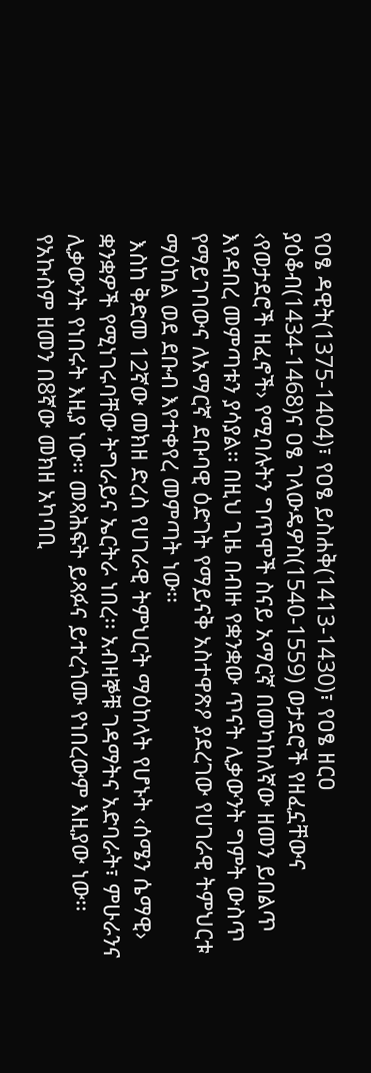የዐፄ ዳዊት(1375-1404)፣ የዐፄ ይስሐቅ(1413-1430)፣ የዐፄ ዘርዐ ያዕቆብ(1434-1468)ና ዐፄ ገላውዴዎስ(1540-1559) ወታደሮች የዘፈኗቸውና ‹የወታደሮች ዘፈኖች› የሚባሉትን ግጥሞች ስናይ አማርኛ በመካከለኛው ዘመን ይበልጥ እየዳበረ መምጣቱን ያሳያል፡፡ በዚህ ጊዜ በብዙ የቋንቋው ጥናት ሊቃውንት ግምት ውስጥ የማይገባውና ለአማርኛ ደቡባዊ ዕድገት የማይናቅ አስተዋጽዖ ያደረገው የሀገራዊ ትምህርቱ ማዕከል ወደ ደቡብ እየተቀየረ መምጣት ነው፡፡
 እስከ ቅድመ 12ኛው መክዘ ድረስ የሀገራዊ ትምህርት ማዕከላት የሆኑት ‹ሰሜን ሴማዊ› ቋንቋዎች የሚነገሩባቸው ትግራይና ኤርትራ ነበረ፡፡ አብዛኞቹ ገዳማትና አድባራት፣ ምሁራንና ሊቃውንት የነበሩት እዚያ ነው፡፡ መጻሕፍት ይጻፉና ይተረጎሙ የነበረውም እዚያው ነው፡፡
የአኩስም ዘመን በ8ኛው መክዘ አካባቢ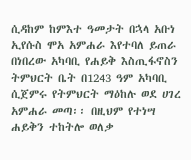ሲዳከም ከምእተ ዓመታት በኋላ አቡነ ኢየሱስ ሞአ አምሐራ እየተባለ ይጠራ በነበረው አካባቢ የሐይቅ እስጢፋኖስን ትምህርት ቤት በ1243 ዓም አካባቢ ሲጀምሩ የትምህርት ማዕከሉ ወደ ሀገረ አምሐራ መጣ፡፡ በዚህም የተነሣ ሐይቅን ተከትሎ ወለቃ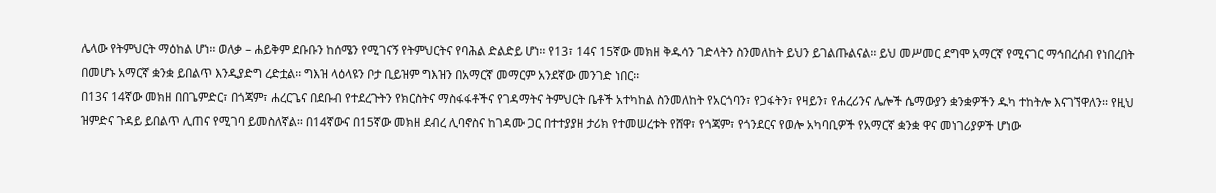ሌላው የትምህርት ማዕከል ሆነ፡፡ ወለቃ – ሐይቅም ደቡቡን ከሰሜን የሚገናኝ የትምህርትና የባሕል ድልድይ ሆነ፡፡ የ13፣ 14ና 15ኛው መክዘ ቅዱሳን ገድላትን ስንመለከት ይህን ይገልጡልናል፡፡ ይህ መሥመር ደግሞ አማርኛ የሚናገር ማኅበረሰብ የነበረበት በመሆኑ አማርኛ ቋንቋ ይበልጥ እንዲያድግ ረድቷል፡፡ ግእዝ ላዕላዩን ቦታ ቢይዝም ግእዝን በአማርኛ መማርም አንደኛው መንገድ ነበር፡፡
በ13ና 14ኛው መክዘ በበጌምድር፣ በጎጃም፣ ሐረርጌና በደቡብ የተደረጉትን የክርስትና ማስፋፋቶችና የገዳማትና ትምህርት ቤቶች አተካከል ስንመለከት የአርጎባን፣ የጋፋትን፣ የዛይን፣ የሐረሪንና ሌሎች ሴማውያን ቋንቋዎችን ዱካ ተከትሎ እናገኘዋለን፡፡ የዚህ ዝምድና ጉዳይ ይበልጥ ሊጠና የሚገባ ይመስለኛል፡፡ በ14ኛውና በ15ኛው መክዘ ደብረ ሊባኖስና ከገዳሙ ጋር በተተያያዘ ታሪክ የተመሠረቱት የሸዋ፣ የጎጃም፣ የጎንደርና የወሎ አካባቢዎች የአማርኛ ቋንቋ ዋና መነገሪያዎች ሆነው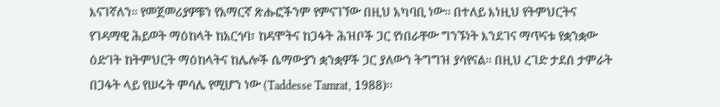እናገኛለን፡፡ የመጀመሪያዎቹን የአማርኛ ጽሑፎችንም የምናገኘው በዚህ አካባቢ ነው፡፡ በተለይ እነዚህ የትምህርትና የገዳማዊ ሕይወት ማዕከላት ከአርጎባ፣ ከዳሞትና ከጋፋት ሕዝቦች ጋር የነበራቸው ግንኙነት እንደገና ማጥናቱ የቋንቋው ዕድገት ከትምህርት ማዕከላትና ከሌሎች ሴማውያን ቋንቋዎች ጋር ያለውን ትግግዝ ያሳየናል፡፡ በዚህ ረገድ ታደሰ ታምራት በጋፋት ላይ የሠሩት ምሳሌ የሚሆን ነው (Taddesse Tamrat, 1988)፡፡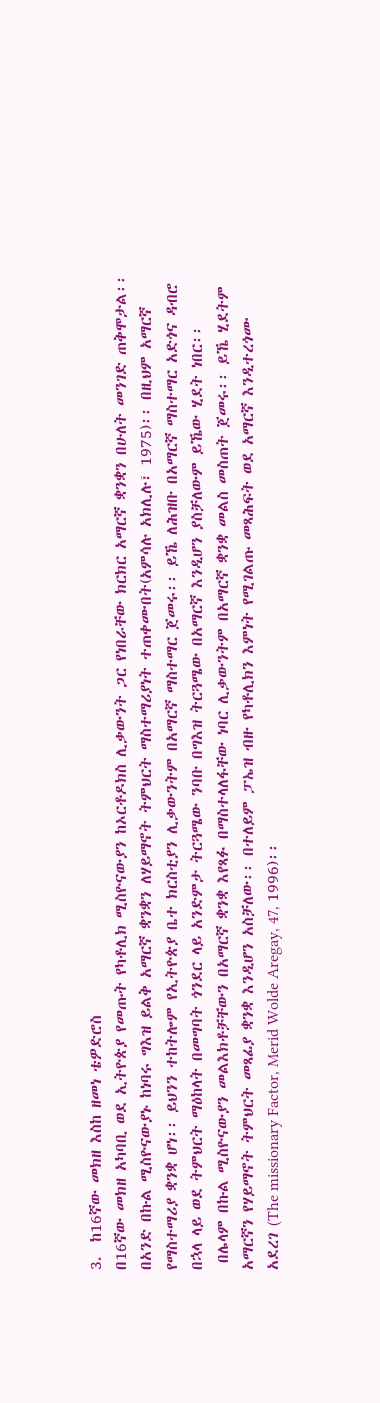3.  ከ16ኛው መክዘ እስከ ዘመነ ቴዎድሮስ
በ16ኛው መክዘ አካባቢ ወደ ኢትዮጵያ የመጡት የካቶሊክ ሚስዮናውያን ከኦርቶዶክስ ሊቃውንት ጋር የነበራቸው ክርክር አማርኛ ቋንቋን በሁለት መንገድ ጠቅሞታል፡፡ በአንድ በኩል ሚስዮናውያኑ ከነባሩ ግእዝ ይልቅ አማርኛ ቋንቋን ለሃይማኖት ትምህርት ማስተማሪያነት ተጠቀሙበት(አምሳሉ አክሊሉ፣ 1975)፡፡ በዚህም አማርኛ የማስተማሪያ ቋንቋ ሆነ፡፡ ይህንን ተከትሎም የኢትዮጵያ ቤተ ክርስቲያን ሊቃውንትም በአማርኛ ማስተማር ጀመሩ፡፡ ይኼ ለሕዝቡ በአማርኛ ማስተማር አድጎና ዳብሮ በኋላ ላይ ወደ ትምህርት ማዕከላት በመግባት ጎንደር ላይ አንድምታ ትርጓሜው ንባቡ በግእዝ ትርጓሜው በአማርኛ እንዲሆን ያስቻለውም ይኼው ሂደት ነበር፡፡
 በሌላም በኩል ሚስዮናውያን መልእክቶቻቸውን በአማርኛ ቋንቋ እየጻፉ በማስተላለፋቸው ነባር ሊቃውንትም በአማርኛ ቋንቋ መልስ መስጠት ጀመሩ፡፡ ይኼ ሂደትም አማርኛን የሃይማኖት ትምህርት መጻፊያ ቋንቋ እንዲሆን አስቻለው፡፡ በተለይም ፓኤዝ ብዙ የካቶሊክን እምነት የሚገልጡ መጻሕፍት ወደ አማርኛ እንዲተረጎሙ አደረገ (The missionary Factor, Merid Wolde Aregay, 47, 1996)፡፡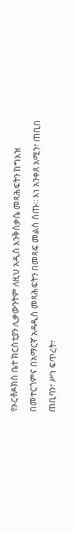የኦርቶዶክስ ቤተ ክርስቲያን ሊቃውንትም ለዚህ አዲስ እንቅስቃሴ መጻሕፍትን ከግእዝ በመተርጎምና በአማርኛ አዳዲስ መጻሕፍትን በመጻፍ መልስ ሰጡ፡፡ እነ አንቀጸ አሚን፣ ጠቢበ ጠቢባን፣ ሥነ ፍጥረት፣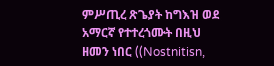ምሥጢረ ጽጌያት ከግእዝ ወደ አማርኛ የተተረጎሙት በዚህ ዘመን ነበር ((Nostnitisn,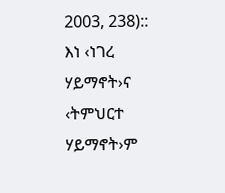2003, 238)::  እነ ‹ነገረ ሃይማኖት›ና ‹ትምህርተ ሃይማኖት›ም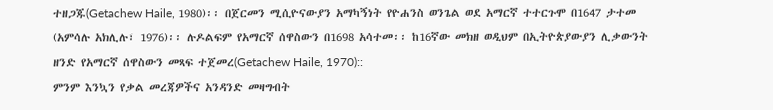ተዘጋጁ(Getachew Haile, 1980)፡፡ በጀርመን ሚሲዮናውያን አማካኝነት የዮሐንስ ወንጌል ወደ አማርኛ ተተርጉሞ በ1647 ታተመ (አምሳሉ አክሊሉ፣ 1976)፡፡ ሉዶልፍም የአማርኛ ሰዋስውን በ1698 አሳተመ፡፡ ከ16ኛው መክዘ ወዲህም በኢትዮጵያውያን ሊቃውንት ዘንድ የአማርኛ ሰዋስውን መጻፍ ተጀመረ(Getachew Haile, 1970)::
ምንም እንኳን የቃል መረጃዎችና አንዳንድ መዛግብት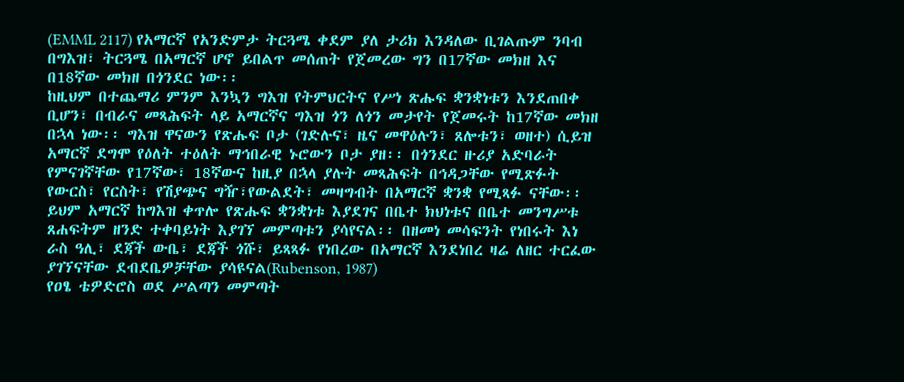(EMML 2117) የአማርኛ የአንድምታ ትርጓሜ ቀደም ያለ ታሪክ እንዳለው ቢገልጡም ንባብ በግእዝ፣ ትርጓሜ በአማርኛ ሆኖ ይበልጥ መሰጠት የጀመረው ግን በ17ኛው መክዘ እና በ18ኛው መክዘ በጎንደር ነው፡፡
ከዚህም በተጨማሪ ምንም እንኳን ግእዝ የትምህርትና የሥነ ጽሑፍ ቋንቋነቱን እንደጠበቀ ቢሆን፣ በብራና መጻሕፍት ላይ አማርኛና ግእዝ ጎን ለጎን መታየት የጀመሩት ከ17ኛው መክዘ በኋላ ነው፡፡ ግእዝ ዋናውን የጽሑፍ ቦታ (ገድሉና፣ ዜና መዋዕሉን፣ ጸሎቱን፣ ወዘተ) ሲይዝ አማርኛ ደግሞ የዕለት ተዕለት ማኅበራዊ ኑሮውን ቦታ ያዘ፡፡ በጎንደር ዙሪያ አድባራት የምናገኛቸው የ17ኛው፣ 18ኛውና ከዚያ በኋላ ያሉት መጻሕፍት በኅዳጋቸው የሚጽፉት የውርስ፣ የርስት፣ የሽያጭና ግዥ፣የውልደት፣ መዛግብት በአማርኛ ቋንቋ የሚጻፉ ናቸው፡፡ ይህም አማርኛ ከግእዝ ቀጥሎ የጽሑፍ ቋንቋነቱ እያደገና በቤተ ክህነቱና በቤተ መንግሥቱ ጸሐፍትም ዘንድ ተቀባይነት እያገኘ መምጣቱን ያሳየናል፡፡ በዘመነ መሳፍንት የነበሩት እነ ራስ ዓሊ፣ ደጃች ውቤ፣ ደጃች ጎሹ፣ ይጻጻፉ የነበረው በአማርኛ እንደነበረ ዛሬ ለዘር ተርፈው ያገኘናቸው ደብደቤዎቻቸው ያሳዩናል(Rubenson, 1987)
የዐፄ ቴዎድሮስ ወደ ሥልጣን መምጣት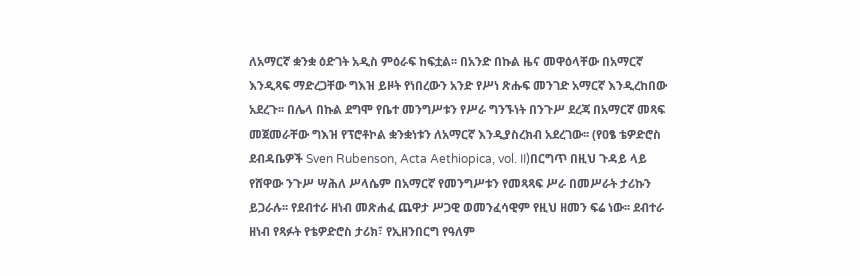ለአማርኛ ቋንቋ ዕድገት አዲስ ምዕራፍ ከፍቷል፡፡ በአንድ በኩል ዜና መዋዕላቸው በአማርኛ እንዲጻፍ ማድረጋቸው ግእዝ ይዞት የነበረውን አንድ የሥነ ጽሑፍ መንገድ አማርኛ እንዲረከበው አደረጉ፡፡ በሌላ በኩል ደግሞ የቤተ መንግሥቱን የሥራ ግንኙነት በንጉሥ ደረጃ በአማርኛ መጻፍ መጀመራቸው ግእዝ የፕሮቶኮል ቋንቋነቱን ለአማርኛ እንዲያስረክብ አደረገው፡፡ (የዐፄ ቴዎድሮስ ደብዳቤዎች Sven Rubenson, Acta Aethiopica, vol. II)በርግጥ በዚህ ጉዳይ ላይ የሸዋው ንጉሥ ሣሕለ ሥላሴም በአማርኛ የመንግሥቱን የመጻጻፍ ሥራ በመሥራት ታሪኩን ይጋራሉ፡፡ የደብተራ ዘነብ መጽሐፈ ጨዋታ ሥጋዊ ወመንፈሳዊም የዚህ ዘመን ፍሬ ነው፡፡ ደብተራ ዘነብ የጻፉት የቴዎድሮስ ታሪክ፣ የኢዘንበርግ የዓለም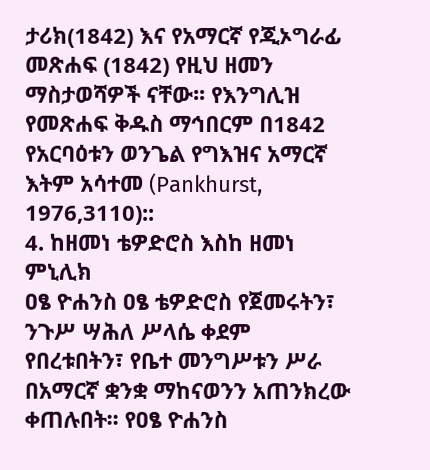ታሪክ(1842) እና የአማርኛ የጂኦግራፊ መጽሐፍ (1842) የዚህ ዘመን ማስታወሻዎች ናቸው፡፡ የእንግሊዝ የመጽሐፍ ቅዱስ ማኅበርም በ1842 የአርባዕቱን ወንጌል የግእዝና አማርኛ እትም አሳተመ (Pankhurst, 1976,3110)::
4. ከዘመነ ቴዎድሮስ እስከ ዘመነ ምኒሊክ
ዐፄ ዮሐንስ ዐፄ ቴዎድሮስ የጀመሩትን፣ ንጉሥ ሣሕለ ሥላሴ ቀደም የበረቱበትን፣ የቤተ መንግሥቱን ሥራ በአማርኛ ቋንቋ ማከናወንን አጠንክረው ቀጠሉበት፡፡ የዐፄ ዮሐንስ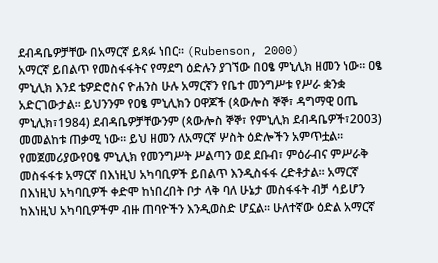ደብዳቤዎቻቸው በአማርኛ ይጻፉ ነበር፡፡ (Rubenson, 2000)
አማርኛ ይበልጥ የመስፋፋትና የማደግ ዕድሉን ያገኘው በዐፄ ምኒሊክ ዘመን ነው፡፡ ዐፄ ምኒሊክ እንደ ቴዎድሮስና ዮሐንስ ሁሉ አማርኛን የቤተ መንግሥቱ የሥራ ቋንቋ አድርገውታል፡፡ ይህንንም የዐፄ ምኒሊክን ዐዋጆች (ጳውሎስ ኞኞ፣ ዳግማዊ ዐጤ ምኒሊክ፣1984) ደብዳቤዎቻቸውንም (ጳውሎስ ኞኞ፣ የምኒሊክ ደብዳቤዎች፣2003) መመልከቱ ጠቃሚ ነው፡፡ ይህ ዘመን ለአማርኛ ሦስት ዕድሎችን አምጥቷል፡፡
የመጀመሪያውየዐፄ ምኒሊክ የመንግሥት ሥልጣን ወደ ደቡብ፣ ምዕራብና ምሥራቅ መስፋፋቱ አማርኛ በእነዚህ አካባቢዎች ይበልጥ እንዲስፋፋ ረድቶታል፡፡ አማርኛ በእነዚህ አካባቢዎች ቀድሞ ከነበረበት ቦታ ላቅ ባለ ሁኔታ መስፋፋት ብቻ ሳይሆን ከእነዚህ አካባቢዎችም ብዙ ጠባዮችን እንዲወስድ ሆኗል፡፡ ሁለተኛው ዕድል አማርኛ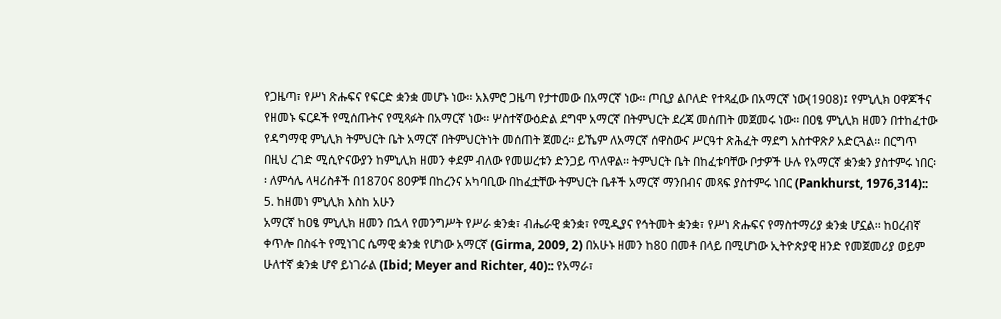የጋዜጣ፣ የሥነ ጽሑፍና የፍርድ ቋንቋ መሆኑ ነው፡፡ አእምሮ ጋዜጣ የታተመው በአማርኛ ነው፡፡ ጦቢያ ልቦለድ የተጻፈው በአማርኛ ነው(1908)፤ የምኒሊክ ዐዋጆችና የዘመኑ ፍርዶች የሚሰጡትና የሚጻፉት በአማርኛ ነው፡፡ ሦስተኛውዕድል ደግሞ አማርኛ በትምህርት ደረጃ መሰጠት መጀመሩ ነው፡፡ በዐፄ ምኒሊክ ዘመን በተከፈተው የዳግማዊ ምኒሊክ ትምህርት ቤት አማርኛ በትምህርትነት መሰጠት ጀመረ፡፡ ይኼም ለአማርኛ ሰዋስውና ሥርዓተ ጽሕፈት ማደግ አስተዋጽዖ አድርጓል፡፡ በርግጥ በዚህ ረገድ ሚሲዮናውያን ከምኒሊክ ዘመን ቀደም ብለው የመሠረቱን ድንጋይ ጥለዋል፡፡ ትምህርት ቤት በከፈቱባቸው ቦታዎች ሁሉ የአማርኛ ቋንቋን ያስተምሩ ነበር፡፡ ለምሳሌ ላዛሪስቶች በ1870ና 80ዎቹ በከረንና አካባቢው በከፈቷቸው ትምህርት ቤቶች አማርኛ ማንበብና መጻፍ ያስተምሩ ነበር (Pankhurst, 1976,314)::
5. ከዘመነ ምኒሊክ እስከ አሁን
አማርኛ ከዐፄ ምኒሊክ ዘመን በኋላ የመንግሥት የሥራ ቋንቋ፣ ብሔራዊ ቋንቋ፣ የሚዲያና የኅትመት ቋንቋ፣ የሥነ ጽሑፍና የማስተማሪያ ቋንቋ ሆኗል፡፡ ከዐረብኛ ቀጥሎ በስፋት የሚነገር ሴማዊ ቋንቋ የሆነው አማርኛ (Girma, 2009, 2) በአሁኑ ዘመን ከ80 በመቶ በላይ በሚሆነው ኢትዮጵያዊ ዘንድ የመጀመሪያ ወይም ሁለተኛ ቋንቋ ሆኖ ይነገራል (Ibid; Meyer and Richter, 40):: የአማራ፣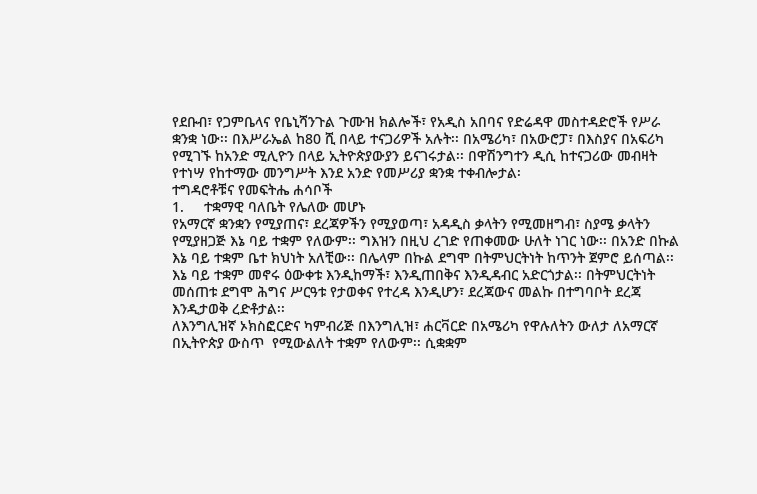የደቡብ፣ የጋምቤላና የቤኒሻንጉል ጉሙዝ ክልሎች፣ የአዲስ አበባና የድሬዳዋ መስተዳድሮች የሥራ ቋንቋ ነው፡፡ በእሥራኤል ከ80 ሺ በላይ ተናጋሪዎች አሉት፡፡ በአሜሪካ፣ በአውሮፓ፣ በእስያና በአፍሪካ የሚገኙ ከአንድ ሚሊዮን በላይ ኢትዮጵያውያን ይናገሩታል፡፡ በዋሽንግተን ዲሲ ከተናጋሪው መብዛት የተነሣ የከተማው መንግሥት እንደ አንድ የመሥሪያ ቋንቋ ተቀብሎታል፡
ተግዳሮቶቹና የመፍትሔ ሐሳቦች
1.     ተቋማዊ ባለቤት የሌለው መሆኑ
የአማርኛ ቋንቋን የሚያጠና፣ ደረጃዎችን የሚያወጣ፣ አዳዲስ ቃላትን የሚመዘግብ፣ ስያሜ ቃላትን የሚያዘጋጅ እኔ ባይ ተቋም የለውም፡፡ ግእዝን በዚህ ረገድ የጠቀመው ሁለት ነገር ነው፡፡ በአንድ በኩል እኔ ባይ ተቋም ቤተ ክህነት አለቺው፡፡ በሌላም በኩል ደግሞ በትምህርትነት ከጥንት ጀምሮ ይሰጣል፡፡ እኔ ባይ ተቋም መኖሩ ዕውቀቱ እንዲከማች፣ እንዲጠበቅና እንዲዳብር አድርጎታል፡፡ በትምህርትነት መሰጠቱ ደግሞ ሕግና ሥርዓቱ የታወቀና የተረዳ እንዲሆን፣ ደረጃውና መልኩ በተግባቦት ደረጃ እንዲታወቅ ረድቶታል፡፡
ለእንግሊዝኛ ኦክስፎርድና ካምብሪጅ በእንግሊዝ፣ ሐርቫርድ በአሜሪካ የዋሉለትን ውለታ ለአማርኛ በኢትዮጵያ ውስጥ  የሚውልለት ተቋም የለውም፡፡ ሲቋቋም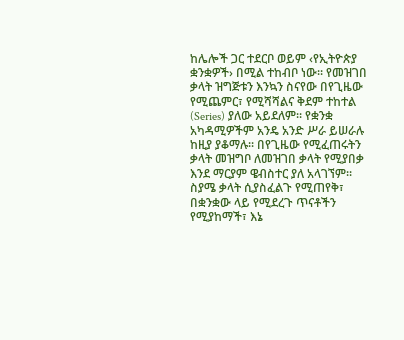ከሌሎች ጋር ተደርቦ ወይም ‹የኢትዮጵያ ቋንቋዎች› በሚል ተከብቦ ነው፡፡ የመዝገበ ቃላት ዝግጅቱን እንኳን ስናየው በየጊዜው የሚጨምር፣ የሚሻሻልና ቅደም ተከተል (Series) ያለው አይደለም፡፡ የቋንቋ አካዳሚዎችም አንዴ አንድ ሥራ ይሠራሉ ከዚያ ያቆማሉ፡፡ በየጊዜው የሚፈጠሩትን ቃላት መዝግቦ ለመዝገበ ቃላት የሚያበቃ እንደ ማርያም ዌብስተር ያለ አላገኘም፡፡ ስያሜ ቃላት ሲያስፈልጉ የሚጠየቅ፣ በቋንቋው ላይ የሚደረጉ ጥናቶችን የሚያከማች፣ እኔ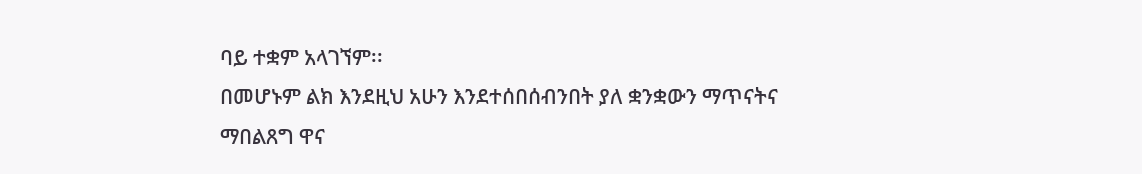ባይ ተቋም አላገኘም፡፡
በመሆኑም ልክ እንደዚህ አሁን እንደተሰበሰብንበት ያለ ቋንቋውን ማጥናትና ማበልጸግ ዋና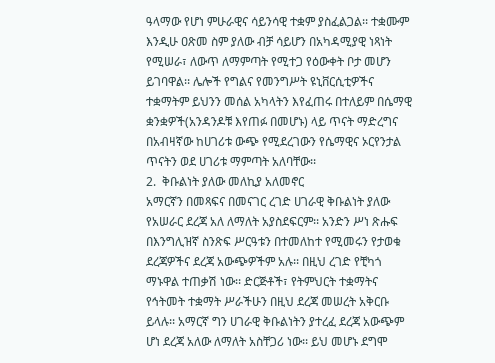ዓላማው የሆነ ምሁራዊና ሳይንሳዊ ተቋም ያስፈልጋል፡፡ ተቋሙም እንዲሁ ዐጽመ ስም ያለው ብቻ ሳይሆን በአካዳሚያዊ ነጻነት የሚሠራ፣ ለውጥ ለማምጣት የሚተጋ የዕውቀት ቦታ መሆን ይገባዋል፡፡ ሌሎች የግልና የመንግሥት ዩኒቨርሲቲዎችና ተቋማትም ይህንን መሰል አካላትን እየፈጠሩ በተለይም በሴማዊ ቋንቋዎች(አንዳንዶቹ እየጠፉ በመሆኑ) ላይ ጥናት ማድረግና በአብዛኛው ከሀገሪቱ ውጭ የሚደረገውን የሴማዊና ኦርየንታል ጥናትን ወደ ሀገሪቱ ማምጣት አለባቸው፡፡
2.  ቅቡልነት ያለው መለኪያ አለመኖር
አማርኛን በመጻፍና በመናገር ረገድ ሀገራዊ ቅቡልነት ያለው የአሠራር ደረጃ አለ ለማለት አያስደፍርም፡፡ አንድን ሥነ ጽሑፍ በእንግሊዝኛ ስንጽፍ ሥርዓቱን በተመለከተ የሚመሩን የታወቁ ደረጃዎችና ደረጃ አውጭዎችም አሉ፡፡ በዚህ ረገድ የቺካጎ ማኑዋል ተጠቃሽ ነው፡፡ ድርጅቶች፣ የትምህርት ተቋማትና የኅትመት ተቋማት ሥራችሁን በዚህ ደረጃ መሠረት አቅርቡ ይላሉ፡፡ አማርኛ ግን ሀገራዊ ቅቡልነትን ያተረፈ ደረጃ አውጭም ሆነ ደረጃ አለው ለማለት አስቸጋሪ ነው፡፡ ይህ መሆኑ ደግሞ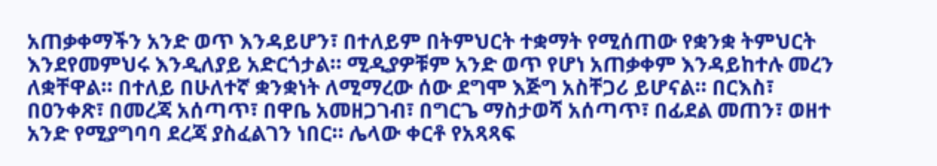አጠቃቀማችን አንድ ወጥ እንዳይሆን፣ በተለይም በትምህርት ተቋማት የሚሰጠው የቋንቋ ትምህርት እንደየመምህሩ እንዲለያይ አድርጎታል፡፡ ሚዲያዎቹም አንድ ወጥ የሆነ አጠቃቀም እንዳይከተሉ መረን ለቋቸዋል፡፡ በተለይ በሁለተኛ ቋንቋነት ለሚማረው ሰው ደግሞ እጅግ አስቸጋሪ ይሆናል፡፡ በርእስ፣ በዐንቀጽ፣ በመረጃ አሰጣጥ፣ በዋቤ አመዘጋገብ፣ በግርጌ ማስታወሻ አሰጣጥ፣ በፊደል መጠን፣ ወዘተ አንድ የሚያግባባ ደረጃ ያስፈልገን ነበር፡፡ ሌላው ቀርቶ የአጻጻፍ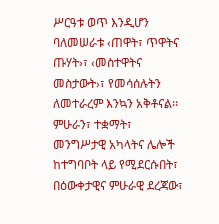ሥርዓቱ ወጥ እንዲሆን ባለመሠራቱ ‹ጠዋት፣ ጥዋትና ጡሃት›፣ ‹መስተዋትና መስታውት›፣ የመሳሰሉትን ለመተራረም እንኳን አቅቶናል፡፡
ምሁራን፣ ተቋማት፣ መንግሥታዊ አካላትና ሌሎች ከተግባቦት ላይ የሚደርሱበት፣ በዕውቀታዊና ምሁራዊ ደረጃው፣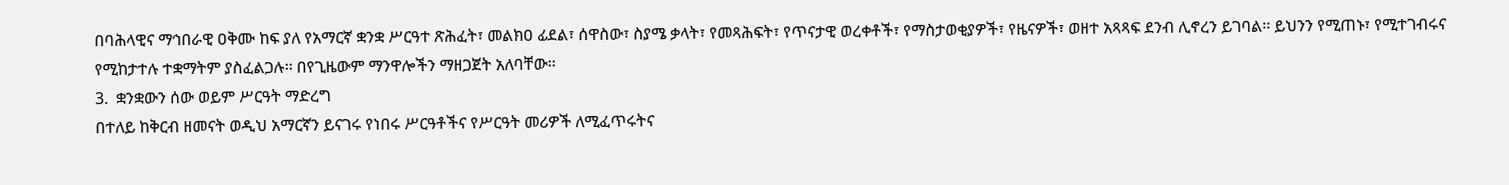በባሕላዊና ማኅበራዊ ዐቅሙ ከፍ ያለ የአማርኛ ቋንቋ ሥርዓተ ጽሕፈት፣ መልክዐ ፊደል፣ ሰዋስው፣ ስያሜ ቃላት፣ የመጻሕፍት፣ የጥናታዊ ወረቀቶች፣ የማስታወቂያዎች፣ የዜናዎች፣ ወዘተ አጻጻፍ ደንብ ሊኖረን ይገባል፡፡ ይህንን የሚጠኑ፣ የሚተገብሩና የሚከታተሉ ተቋማትም ያስፈልጋሉ፡፡ በየጊዜውም ማንዋሎችን ማዘጋጀት አለባቸው፡፡
3.  ቋንቋውን ሰው ወይም ሥርዓት ማድረግ
በተለይ ከቅርብ ዘመናት ወዲህ አማርኛን ይናገሩ የነበሩ ሥርዓቶችና የሥርዓት መሪዎች ለሚፈጥሩትና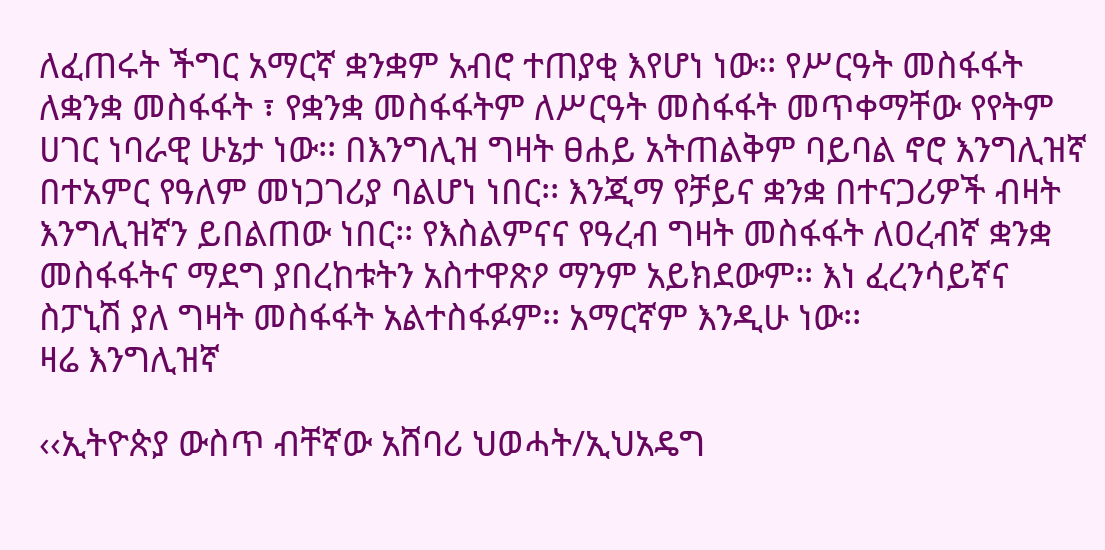ለፈጠሩት ችግር አማርኛ ቋንቋም አብሮ ተጠያቂ እየሆነ ነው፡፡ የሥርዓት መስፋፋት ለቋንቋ መስፋፋት ፣ የቋንቋ መስፋፋትም ለሥርዓት መስፋፋት መጥቀማቸው የየትም ሀገር ነባራዊ ሁኔታ ነው፡፡ በእንግሊዝ ግዛት ፀሐይ አትጠልቅም ባይባል ኖሮ እንግሊዝኛ በተአምር የዓለም መነጋገሪያ ባልሆነ ነበር፡፡ እንጂማ የቻይና ቋንቋ በተናጋሪዎች ብዛት እንግሊዝኛን ይበልጠው ነበር፡፡ የእስልምናና የዓረብ ግዛት መስፋፋት ለዐረብኛ ቋንቋ መስፋፋትና ማደግ ያበረከቱትን አስተዋጽዖ ማንም አይክደውም፡፡ እነ ፈረንሳይኛና ስፓኒሽ ያለ ግዛት መስፋፋት አልተስፋፉም፡፡ አማርኛም እንዲሁ ነው፡፡
ዛሬ እንግሊዝኛ

‹‹ኢትዮጵያ ውስጥ ብቸኛው አሸባሪ ህወሓት/ኢህአዴግ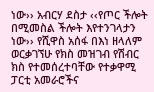ነው›› አብርሃ ደስታ ‹‹የጦር ችሎት በሚመስል ችሎት እየተንገላታን ነው›› የሺዋስ አሰፋ በእነ ዘላለም ወርቃገኘሁ የክስ መዝገብ የሽብር ክስ የተመሰረተባቸው የተቃዋሚ ፓርቲ አመራሮችና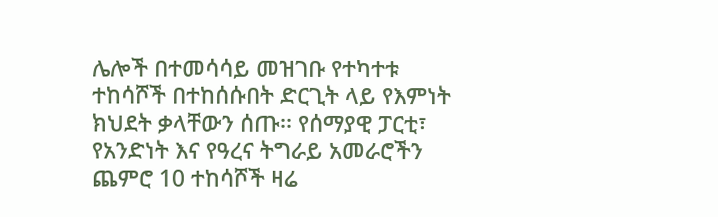ሌሎች በተመሳሳይ መዝገቡ የተካተቱ ተከሳሾች በተከሰሱበት ድርጊት ላይ የእምነት ክህደት ቃላቸውን ሰጡ፡፡ የሰማያዊ ፓርቲ፣ የአንድነት እና የዓረና ትግራይ አመራሮችን ጨምሮ 10 ተከሳሾች ዛሬ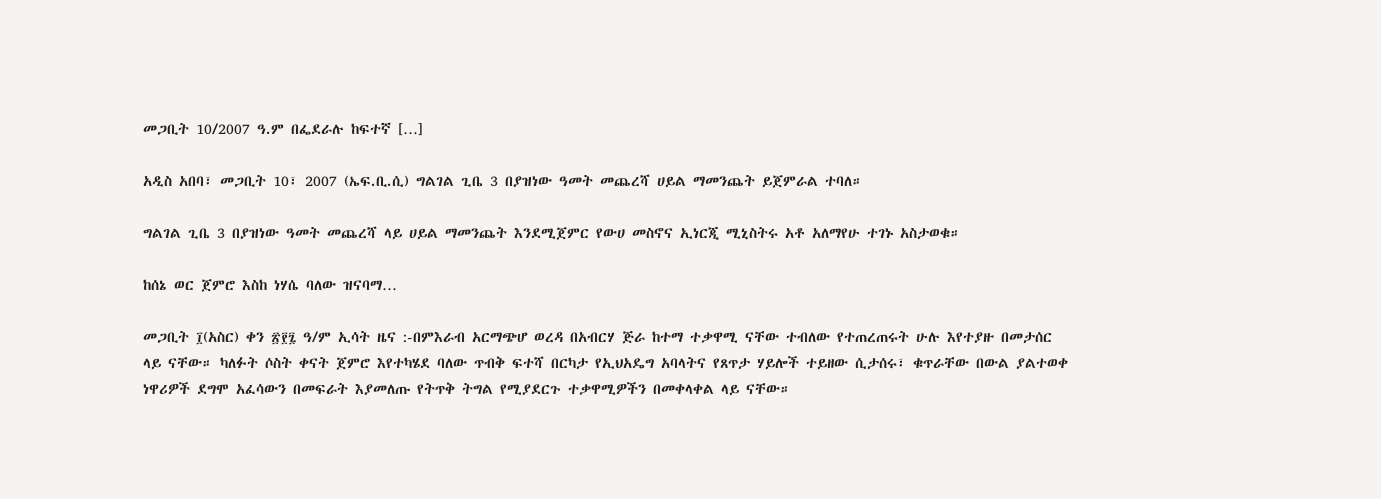መጋቢት 10/2007 ዓ.ም በፌደራሉ ከፍተኛ […]

አዲስ አበባ፣ መጋቢት 10፣ 2007 (ኤፍ.ቢ.ሲ) ግልገል ጊቤ 3 በያዝነው ዓመት መጨረሻ ሀይል ማመንጨት ይጀምራል ተባለ።

ግልገል ጊቤ 3 በያዝነው ዓመት መጨረሻ ላይ ሀይል ማመንጨት እንደሚጀምር የውሀ መስኖና ኢነርጂ ሚኒስትሩ አቶ አለማየሁ ተገኑ አስታወቁ።

ከሰኔ ወር ጀምሮ እስከ ነሃሴ ባለው ዝናባማ…

መጋቢት ፲(አስር) ቀን ፳፻፯ ዓ/ም ኢሳት ዜና :-በምእራብ አርማጭሆ ወረዳ በአብርሃ ጅራ ከተማ ተቃዋሚ ናቸው ተብለው የተጠረጠሩት ሁሉ እየተያዙ በመታሰር ላይ ናቸው። ካለፉት ሶስት ቀናት ጀምሮ እየተካሄደ ባለው ጥብቅ ፍተሻ በርካታ የኢህአዴግ አባላትና የጸጥታ ሃይሎች ተይዘው ሲታሰሩ፣ ቁጥራቸው በውል ያልተወቀ ነዋሪዎች ደግሞ አፈሳውን በመፍራት እያመለጡ የትጥቅ ትግል የሚያደርጉ ተቃዋሚዎችን በመቀላቀል ላይ ናቸው።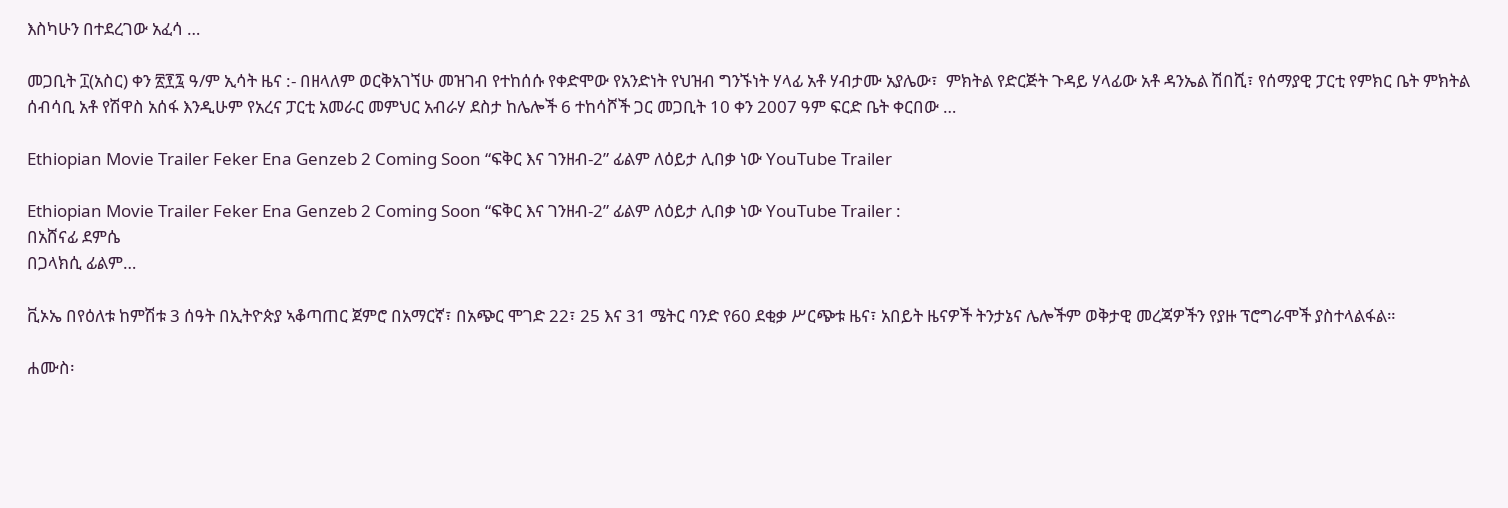እስካሁን በተደረገው አፈሳ …

መጋቢት ፲(አስር) ቀን ፳፻፯ ዓ/ም ኢሳት ዜና :- በዘላለም ወርቅአገኘሁ መዝገብ የተከሰሱ የቀድሞው የአንድነት የህዝብ ግንኙነት ሃላፊ አቶ ሃብታሙ አያሌው፣  ምክትል የድርጅት ጉዳይ ሃላፊው አቶ ዳንኤል ሽበሺ፣ የሰማያዊ ፓርቲ የምክር ቤት ምክትል ሰብሳቢ አቶ የሽዋስ አሰፋ እንዲሁም የአረና ፓርቲ አመራር መምህር አብራሃ ደስታ ከሌሎች 6 ተከሳሾች ጋር መጋቢት 10 ቀን 2007 ዓም ፍርድ ቤት ቀርበው …

Ethiopian Movie Trailer Feker Ena Genzeb 2 Coming Soon “ፍቅር እና ገንዘብ-2” ፊልም ለዕይታ ሊበቃ ነው YouTube Trailer

Ethiopian Movie Trailer Feker Ena Genzeb 2 Coming Soon “ፍቅር እና ገንዘብ-2” ፊልም ለዕይታ ሊበቃ ነው YouTube Trailer :
በአሸናፊ ደምሴ
በጋላክሲ ፊልም…

ቪኦኤ በየዕለቱ ከምሽቱ 3 ሰዓት በኢትዮጵያ ኣቆጣጠር ጀምሮ በአማርኛ፣ በአጭር ሞገድ 22፣ 25 እና 31 ሜትር ባንድ የ60 ደቂቃ ሥርጭቱ ዜና፣ አበይት ዜናዎች ትንታኔና ሌሎችም ወቅታዊ መረጃዎችን የያዙ ፕሮግራሞች ያስተላልፋል።

ሐሙስ፡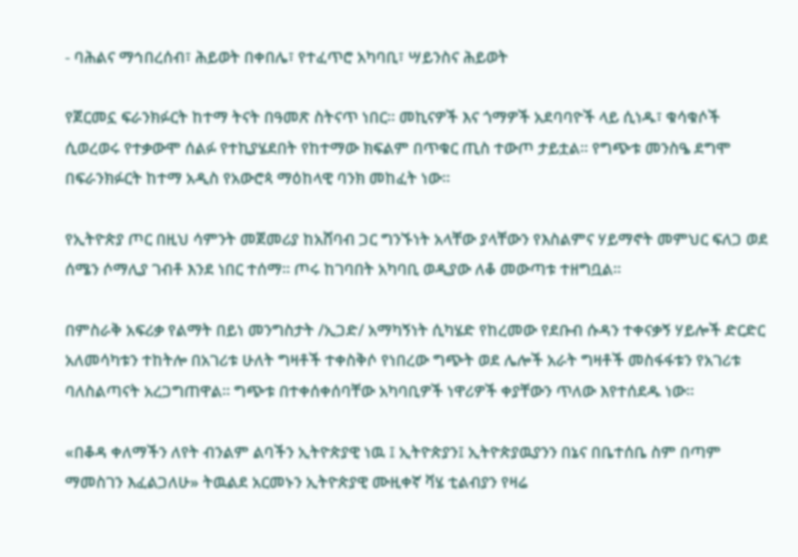- ባሕልና ማኅበረሰብ፣ ሕይወት በቀበሌ፣ የተፈጥሮ አካባቢ፣ ሣይንስና ሕይወት

የጀርመኗ ፍራንክፉርት ከተማ ትናት በዓመጽ ስትናጥ ነበር። መኪናዎች እና ጎማዎች አደባባዮች ላይ ሲነዱ፣ ቁሳቁሶች ሲወረወሩ የተቃውሞ ሰልፉ የተኪያሄደበት የከተማው ክፍልም በጥቁር ጢስ ተውጦ ታይቷል። የግጭቱ መንስዔ ደግሞ በፍራንክፉርት ከተማ አዲስ የአውሮጳ ማዕከላዊ ባንክ መከፈት ነው።

የኢትዮጵያ ጦር በዚህ ሳምንት መጀመሪያ ከአሸባብ ጋር ግንኙነት አላቸው ያላቸውን የእስልምና ሃይማኖት መምህር ፍለጋ ወደ ሰሜን ሶማሊያ ገብቶ እንደ ነበር ተሰማ። ጦሩ ከገባበት አካባቢ ወዲያው ለቆ መውጣቱ ተዘግቧል።

በምስራቅ አፍሪቃ የልማት በይነ መንግስታት /ኢጋድ/ አማካኝነት ሲካሄድ የከረመው የደቡብ ሱዳን ተቀናቃኝ ሃይሎች ድርድር አለመሳካቱን ተከትሎ በአገሪቱ ሁለት ግዛቶች ተቀስቅሶ የነበረው ግጭት ወደ ሌሎች አራት ግዛቶች መስፋፋቱን የአገሪቱ ባለስልጣናት አረጋግጠዋል። ግጭቱ በተቀሰቀሰባቸው አካባቢዎች ነዋሪዎች ቀያቸውን ጥለው እየተሰደዱ ነው።

«በቆዳ ቀለማችን ለየት ብንልም ልባችን ኢትዮጵያዊ ነዉ ፤ ኢትዮጵያን፤ ኢትዮጵያዉያንን በኔና በቤተሰቤ ስም በጣም ማመስገን እፈልጋለሁ» ትዉልደ አርመኑን ኢትዮጵያዊ ሙዚቀኛ ቫሄ ቲልብያን የዛሬ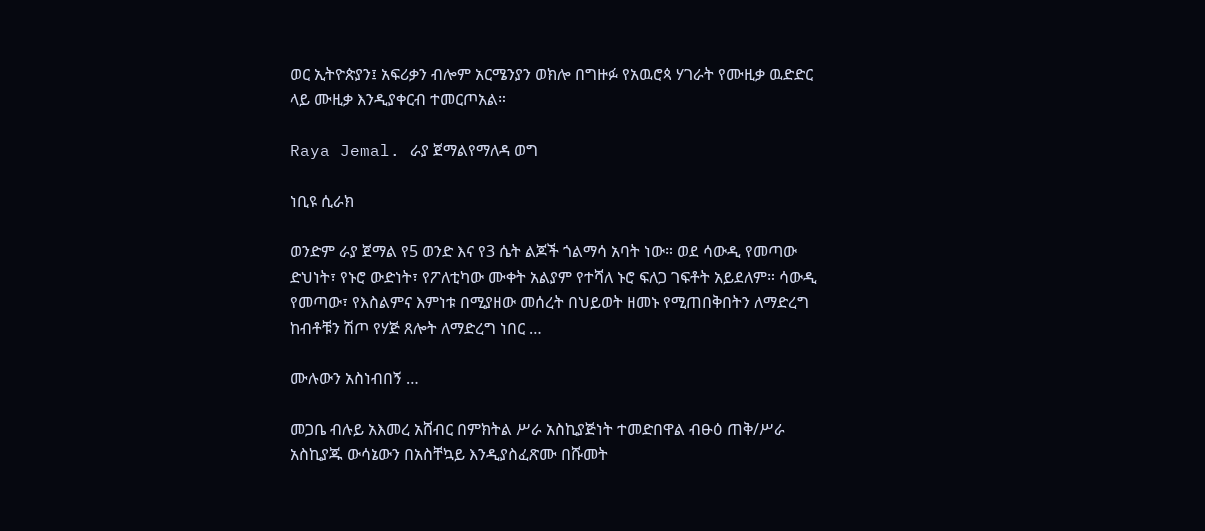ወር ኢትዮጵያን፤ አፍሪቃን ብሎም አርሜንያን ወክሎ በግዙፉ የአዉሮጳ ሃገራት የሙዚቃ ዉድድር ላይ ሙዚቃ እንዲያቀርብ ተመርጦአል።

Raya Jemal. ራያ ጀማልየማለዳ ወግ

ነቢዩ ሲራክ

ወንድም ራያ ጀማል የ5 ወንድ እና የ3 ሴት ልጆች ጎልማሳ አባት ነው። ወደ ሳውዲ የመጣው ድህነት፣ የኑሮ ውድነት፣ የፖለቲካው ሙቀት አልያም የተሻለ ኑሮ ፍለጋ ገፍቶት አይደለም። ሳውዲ የመጣው፣ የእስልምና እምነቱ በሚያዘው መሰረት በህይወት ዘመኑ የሚጠበቅበትን ለማድረግ ከብቶቹን ሽጦ የሃጅ ጸሎት ለማድረግ ነበር …

ሙሉውን አስነብበኝ …

መጋቤ ብሉይ አእመረ አሸብር በምክትል ሥራ አስኪያጅነት ተመድበዋል ብፁዕ ጠቅ/ሥራ አስኪያጁ ውሳኔውን በአስቸኳይ እንዲያስፈጽሙ በሹመት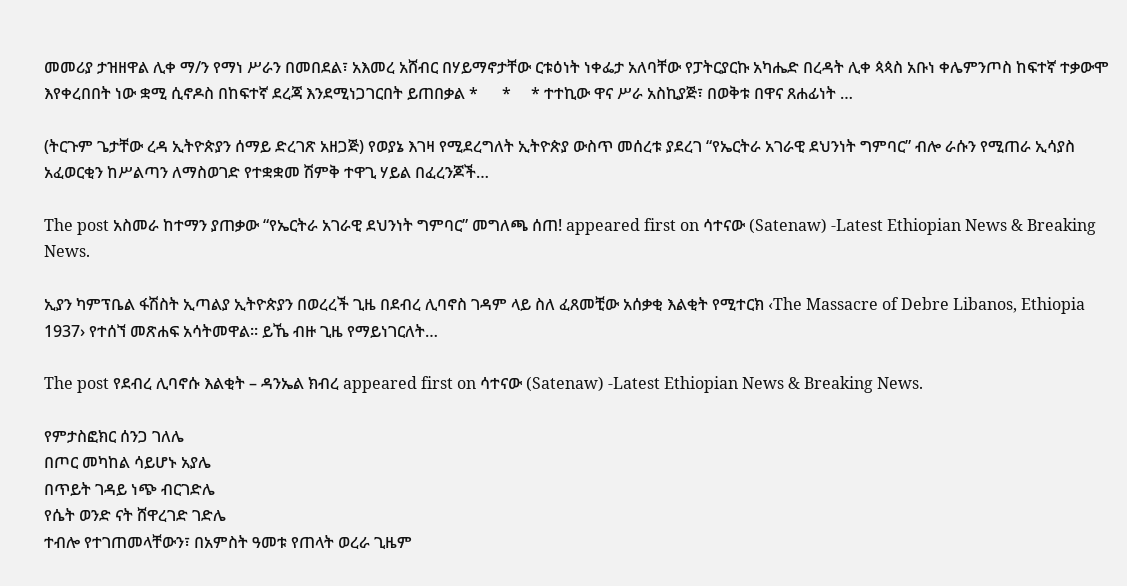መመሪያ ታዝዘዋል ሊቀ ማ/ን የማነ ሥራን በመበደል፣ አእመረ አሸብር በሃይማኖታቸው ርቱዕነት ነቀፌታ አለባቸው የፓትርያርኩ አካሔድ በረዳት ሊቀ ጳጳስ አቡነ ቀሌምንጦስ ከፍተኛ ተቃውሞ እየቀረበበት ነው ቋሚ ሲኖዶስ በከፍተኛ ደረጃ እንደሚነጋገርበት ይጠበቃል *      *     * ተተኪው ዋና ሥራ አስኪያጅ፣ በወቅቱ በዋና ጸሐፊነት …

(ትርጉም ጌታቸው ረዳ ኢትዮጵያን ሰማይ ድረገጽ አዘጋጅ) የወያኔ እገዛ የሚደረግለት ኢትዮጵያ ውስጥ መሰረቱ ያደረገ “የኤርትራ አገራዊ ደህንነት ግምባር” ብሎ ራሱን የሚጠራ ኢሳያስ አፈወርቂን ከሥልጣን ለማስወገድ የተቋቋመ ሽምቅ ተዋጊ ሃይል በፈረንጆች…

The post አስመራ ከተማን ያጠቃው “የኤርትራ አገራዊ ደህንነት ግምባር” መግለጫ ሰጠ! appeared first on ሳተናው (Satenaw) -Latest Ethiopian News & Breaking News.

ኢያን ካምፕቤል ፋሽስት ኢጣልያ ኢትዮጵያን በወረረች ጊዜ በደብረ ሊባኖስ ገዳም ላይ ስለ ፈጸመቺው አሰቃቂ እልቂት የሚተርክ ‹The Massacre of Debre Libanos, Ethiopia 1937› የተሰኘ መጽሐፍ አሳትመዋል፡፡ ይኼ ብዙ ጊዜ የማይነገርለት…

The post የደብረ ሊባኖሱ እልቂት – ዳንኤል ክብረ appeared first on ሳተናው (Satenaw) -Latest Ethiopian News & Breaking News.

የምታስፎክር ሰንጋ ገለሌ
በጦር መካከል ሳይሆኑ አያሌ
በጥይት ገዳይ ነጭ ብርገድሌ
የሴት ወንድ ናት ሸዋረገድ ገድሌ
ተብሎ የተገጠመላቸውን፣ በአምስት ዓመቱ የጠላት ወረራ ጊዜም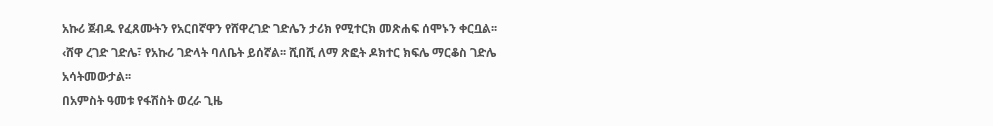አኩሪ ጀብዱ የፈጸሙትን የአርበኛዋን የሸዋረገድ ገድሌን ታሪክ የሚተርክ መጽሐፍ ሰሞኑን ቀርቧል፡፡ ‹ሸዋ ረገድ ገድሌ፣ የአኩሪ ገድላት ባለቤት ይሰኛል፡፡ ሺበሺ ለማ ጽፎት ዶክተር ክፍሌ ማርቆስ ገድሌ አሳትመውታል፡፡
በአምስት ዓመቱ የፋሽስት ወረራ ጊዜ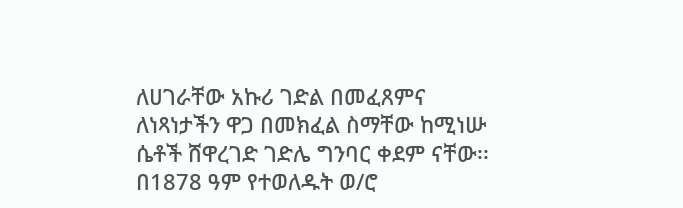ለሀገራቸው አኩሪ ገድል በመፈጸምና ለነጻነታችን ዋጋ በመክፈል ስማቸው ከሚነሡ ሴቶች ሸዋረገድ ገድሌ ግንባር ቀደም ናቸው፡፡ በ1878 ዓም የተወለዱት ወ/ሮ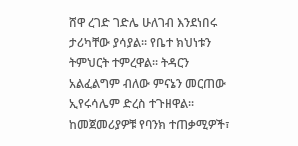ሸዋ ረገድ ገድሌ ሁለገብ እንደነበሩ ታሪካቸው ያሳያል፡፡ የቤተ ክህነቱን ትምህርት ተምረዋል፡፡ ትዳርን አልፈልግም ብለው ምናኔን መርጠው ኢየሩሳሌም ድረስ ተጉዘዋል፡፡ ከመጀመሪያዎቹ የባንክ ተጠቃሚዎች፣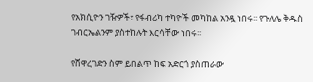የአክሲዮን ገዥዎች፣ የፋብሪካ ተካዮች መካከል አንዷ ነበሩ፡፡ የጉለሌ ቅዱስ ገብርኤልንም ያስተከሉት እርሳቸው ነበሩ፡፡

የሸዋረገድን ስም ይበልጥ ከፍ አድርጎ ያስጠራው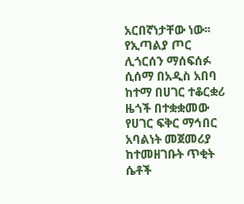አርበኛነታቸው ነው፡፡ የኢጣልያ ጦር ሊጎርሰን ማሰፍሰፉ ሲሰማ በአዲስ አበባ ከተማ በሀገር ተቆርቋሪ ዜጎች በተቋቋመው የሀገር ፍቅር ማኅበር አባልነት መጀመሪያ ከተመዘገቡት ጥቂት ሴቶች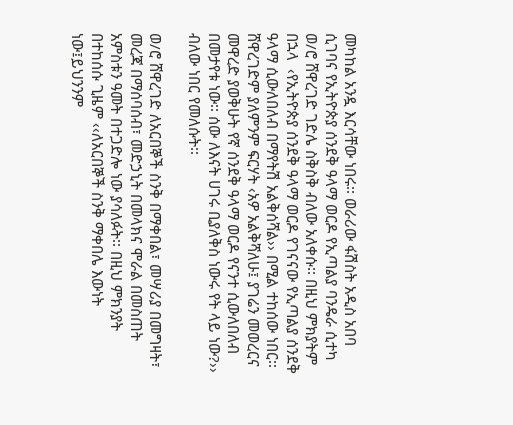መካከል አንዷ እርሳቸው ነበሩ፡፡ ወራሪው ፋሽስት አዲስ አበባ ሲገባና የኢትዮጵያ ሰንደቅ ዓላማ ወርዶ የኢጣልያ ባንዴራ ሲተካ ወ/ሮ ሸዋረገድ ገድሌ ስቅስቅ ብለው አለቀሱ፡፡ በዚህ ምክያትም በኋላ  ‹የኢትዮጵያ ሰንደቅ ዓላማ ወርዶ የገናናው የኢጣልያ ሰንደቅ ዓላማ ሲውለበለብ በማየትሽ አልቅሰሻል›› በሚል ተከሰው ነበር፡፡ ሸዋረገድም ያለምንም ፍርሃት ‹አዎ አልቅሻለሁ፤ ያገሬን መወረርና መዋረድ ያወቅሁት የኛ ሰንደቅ ዓላማ ወርዶ የናንተ ሲውለበለብ በመታየቱ ነው፡፡ ሰው ለእናት ሀገሩ ቢያለቅስ ነውሩ የት ላይ ነው?›› ብለው ነበር የመለሱት፡፡

ወ/ሮ ሸዋረገድ ለአርበኞች ስንቅ በማቀበል፣ መሣሪያ በመግዛት፣ መረጃ በማሰባሰብ፣ መድኃኒት በመላክና ሞራል በመስጠት አምስቱን ዓመት በተጋድሎ ነው ያሳለፉት፡፡ በዚህ ምክንያት በተከሰሱ ጊዜም ‹‹ለአርበኞች ስንቅ ማቀበሌ እውነት ነው፤ይህንንም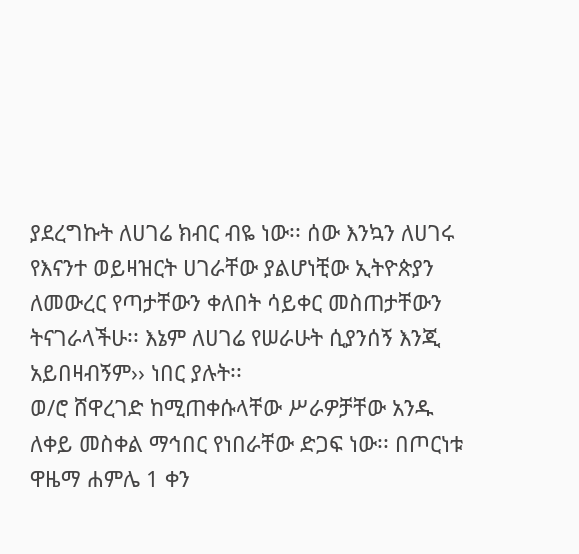ያደረግኩት ለሀገሬ ክብር ብዬ ነው፡፡ ሰው እንኳን ለሀገሩ የእናንተ ወይዛዝርት ሀገራቸው ያልሆነቺው ኢትዮጵያን ለመውረር የጣታቸውን ቀለበት ሳይቀር መስጠታቸውን ትናገራላችሁ፡፡ እኔም ለሀገሬ የሠራሁት ሲያንሰኝ እንጂ አይበዛብኝም›› ነበር ያሉት፡፡
ወ/ሮ ሸዋረገድ ከሚጠቀሱላቸው ሥራዎቻቸው አንዱ ለቀይ መስቀል ማኅበር የነበራቸው ድጋፍ ነው፡፡ በጦርነቱ ዋዜማ ሐምሌ 1 ቀን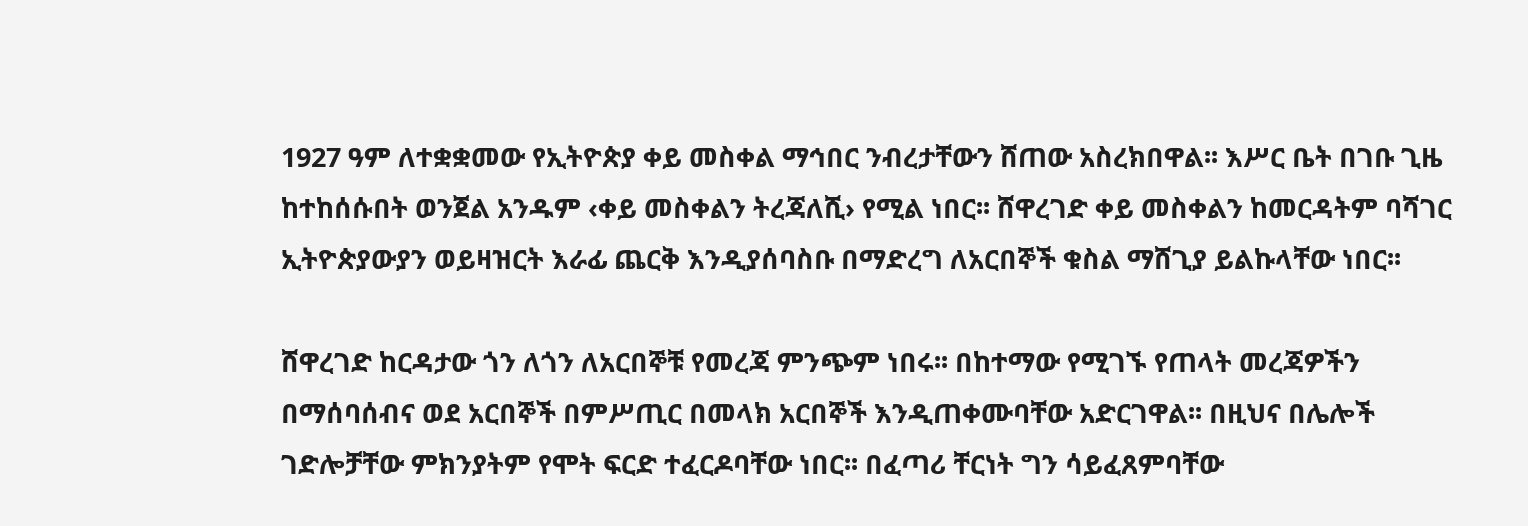1927 ዓም ለተቋቋመው የኢትዮጵያ ቀይ መስቀል ማኅበር ንብረታቸውን ሸጠው አስረክበዋል፡፡ እሥር ቤት በገቡ ጊዜ ከተከሰሱበት ወንጀል አንዱም ‹ቀይ መስቀልን ትረጃለሺ› የሚል ነበር፡፡ ሸዋረገድ ቀይ መስቀልን ከመርዳትም ባሻገር ኢትዮጵያውያን ወይዛዝርት እራፊ ጨርቅ እንዲያሰባስቡ በማድረግ ለአርበኞች ቁስል ማሸጊያ ይልኩላቸው ነበር፡፡

ሸዋረገድ ከርዳታው ጎን ለጎን ለአርበኞቹ የመረጃ ምንጭም ነበሩ፡፡ በከተማው የሚገኙ የጠላት መረጃዎችን በማሰባሰብና ወደ አርበኞች በምሥጢር በመላክ አርበኞች እንዲጠቀሙባቸው አድርገዋል፡፡ በዚህና በሌሎች ገድሎቻቸው ምክንያትም የሞት ፍርድ ተፈርዶባቸው ነበር፡፡ በፈጣሪ ቸርነት ግን ሳይፈጸምባቸው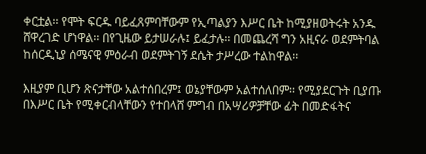ቀርቷል፡፡ የሞት ፍርዱ ባይፈጸምባቸውም የኢጣልያን እሥር ቤት ከሚያዘወትሩት አንዱ ሸዋረገድ ሆነዋል፡፡ በየጊዜው ይታሠራሉ፤ ይፈታሉ፡፡ በመጨረሻ ግን አዚናራ ወደምትባል ከሰርዲኒያ ሰሜናዊ ምዕራብ ወደምትገኝ ደሴት ታሥረው ተልከዋል፡፡

እዚያም ቢሆን ጽናታቸው አልተሰበረም፤ ወኔያቸውም አልተሰለበም፡፡ የሚያደርጉት ቢያጡ በእሥር ቤት የሚቀርብላቸውን የተበላሸ ምግብ በአሣሪዎቻቸው ፊት በመድፋትና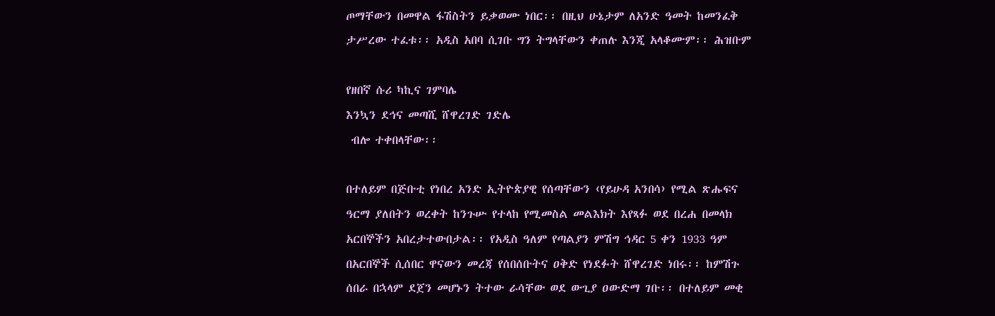ጦማቸውን በመዋል ፋሽስትን ይቃወሙ ነበር፡፡ በዚህ ሁኔታም ለአንድ ዓመት ከመንፈቅ ታሥረው ተፈቱ፡፡ አዲስ አበባ ሲገቡ ግን ትግላቸውን ቀጠሉ እንጂ አላቆሙም፡፡ ሕዝቡም

የዘበኛ ሱሪ ካኪና ገምባሌ
እንኳን ደኅና መጣሺ ሸዋረገድ ገድሌ
 ብሎ ተቀበላቸው፡፡

በተለይም በጅቡቲ የነበረ አንድ ኢትዮጵያዊ የሰጣቸውን ‹የይሁዳ አንበሳ› የሚል ጽሑፍና ዓርማ ያለበትን ወረቀት ከንጉሡ የተላከ የሚመስል መልእክት እየጻፉ ወደ በረሐ በመላክ አርበኞችን አበረታተውበታል፡፡ የአዲስ ዓለም የጣልያን ምሽግ ኅዳር 5 ቀን 1933 ዓም በአርበኞች ሲሰበር ዋናውን መረጃ የሰበሰቡትና ዐቅድ የነደፉት ሸዋረገድ ነበሩ፡፡ ከምሽጉ ሰበራ በኋላም ደጀን መሆኑን ትተው ራሳቸው ወደ ውጊያ ዐውድማ ገቡ፡፡ በተለይም መቂ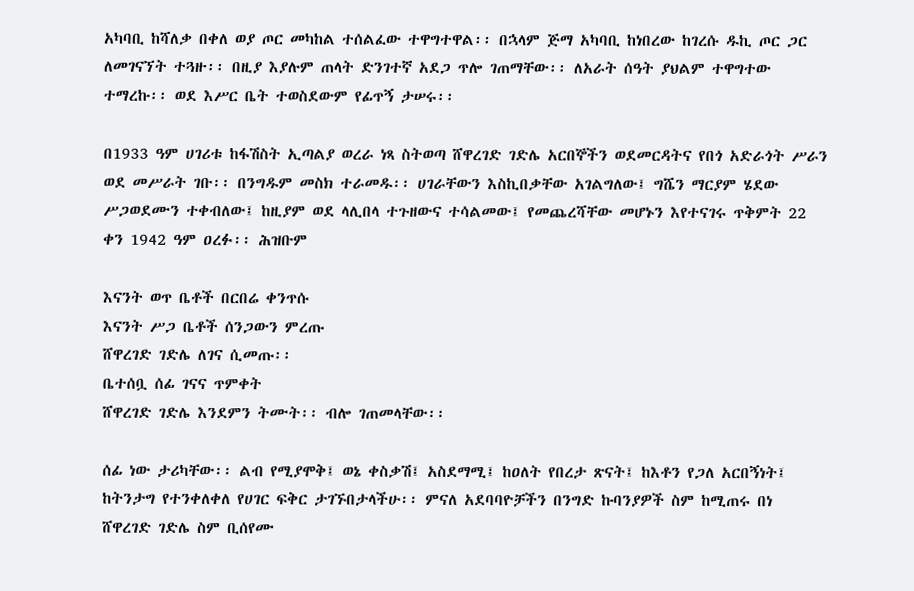አካባቢ ከሻለቃ በቀለ ወያ ጦር መካከል ተሰልፈው ተዋግተዋል፡፡ በኋላም ጅማ አካባቢ ከነበረው ከገረሱ ዱኪ ጦር ጋር ለመገናኘት ተጓዙ፡፡ በዚያ እያሉም ጠላት ድንገተኛ አደጋ ጥሎ ገጠማቸው፡፡ ለአራት ሰዓት ያህልም ተዋግተው ተማረኩ፡፡ ወደ እሥር ቤት ተወስደውም የፊጥኝ ታሠሩ፡፡

በ1933 ዓም ሀገሪቱ ከፋሽስት ኢጣልያ ወረራ ነጻ ስትወጣ ሸዋረገድ ገድሌ አርበኞችን ወደመርዳትና የበጎ አድራጎት ሥራን ወደ መሥራት ገቡ፡፡ በንግዱም መስክ ተራመዱ፡፡ ሀገራቸውን እስኪበቃቸው አገልግለው፤ ግሼን ማርያም ሄደው ሥጋወደሙን ተቀብለው፤ ከዚያም ወደ ላሊበላ ተጉዘውና ተሳልመው፤ የመጨረሻቸው መሆኑን እየተናገሩ ጥቅምት 22 ቀን 1942 ዓም ዐረፉ፡፡ ሕዝቡም

እናንት ወጥ ቤቶች በርበሬ ቀንጥሱ
እናንት ሥጋ ቤቶች ሰንጋውን ምረጡ
ሸዋረገድ ገድሌ ለገና ሲመጡ፡፡
ቤተሰቧ ሰፊ ገናና ጥምቀት
ሸዋረገድ ገድሌ እንደምን ትሙት፡፡ ብሎ ገጠመላቸው፡፡

ሰፊ ነው ታሪካቸው፡፡ ልብ የሚያሞቅ፤ ወኔ ቀስቃሽ፤ አስደማሚ፤ ከዐለት የበረታ ጽናት፤ ከእቶን የጋለ አርበኝነት፤ ከትንታግ የተንቀለቀለ የሀገር ፍቅር ታገኙበታላችሁ፡፡ ምናለ አደባባዮቻችን በንግድ ኩባንያዎች ስም ከሚጠሩ በነ ሸዋረገድ ገድሌ ስም ቢሰየሙ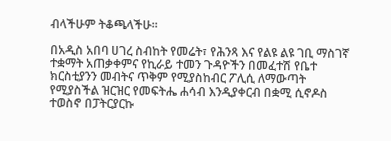ብላችሁም ትቆጫላችሁ፡፡

በአዲስ አበባ ሀገረ ስብከት የመሬት፣ የሕንጻ እና የልዩ ልዩ ገቢ ማስገኛ ተቋማት አጠቃቀምና የኪራይ ተመን ጉዳዮችን በመፈተሽ የቤተ ክርስቲያንን መብትና ጥቅም የሚያስከብር ፖሊሲ ለማውጣት የሚያስችል ዝርዝር የመፍትሔ ሐሳብ እንዲያቀርብ በቋሚ ሲኖዶስ ተወስኖ በፓትርያርኩ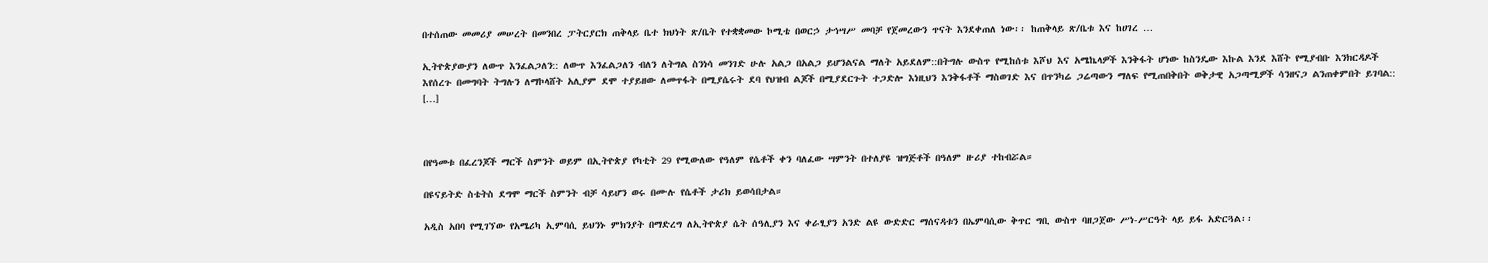በተሰጠው መመሪያ መሠረት በመንበረ ፓትርያርክ ጠቅላይ ቤተ ክህነት ጽ/ቤት የተቋቋመው ኮሚቴ በወርኃ ታኅሣሥ መባቻ የጀመረውን ጥናት እንደቀጠለ ነው፡፡ ከጠቅላይ ጽ/ቤቱ እና ከሀገረ …

ኢትዮጵያውያን ለውጥ እንፈልጋለን:: ለውጥ እንፈልጋለን ብለን ለትግል ስንነሳ መንገድ ሁሉ አልጋ በአልጋ ይሆንልናል ማለት አይደለም::በትግሉ ውስጥ የሚከሰቱ እሾህ እና አሜኬላዎች እንቅፋት ሆነው ከስንዴው እኩል እንደ እሸት የሚያብቡ እንክርዳዶች እየሰረጉ በመግባት ትግሉን ለማኮላሸት አሊያም ደሞ ተያይዘው ለመጥፋት በሚያሴሩት ደባ የህዝብ ልጆች በሚያደርጉት ተጋድሎ እነዚህን እንቅፋቶች ማስወገድ እና በጥንካሬ ጋሬጣውን ማለፍ የሚጠበቅበት ወቅታዊ አጋጣሚዎች ሳንዘናጋ ልንጠቀምበት ይገባል:: […]



በየዓመቱ በፈረንጆች ማርች ስምንት ወይም በኢትዮጵያ የካቲት 29 የሚውለው የዓለም የሴቶች ቀን ባለፈው ሣምንት በተለያዩ ዝግጅቶች በዓለም ዙሪያ ተከብሯል።

በዩናይትድ ስቴትስ ደግሞ ማርች ስምንት ብቻ ሳይሆን ወሩ በሙሉ የሴቶች ታሪክ ይወሳበታል።

አዲስ አበባ የሚገኘው የአሜሪካ ኢምባሲ ይህንኑ ምክንያት በማድረግ ለኢትዮጵያ ሴት ሰዓሊያን እና ቀራፂያን አንድ ልዩ ውድድር ማሰናዳቱን በኤምባሲው ቅጥር ግቢ ውስጥ ባዘጋጀው ሥነ-ሥርዓት ላይ ይፋ አድርጓል፡፡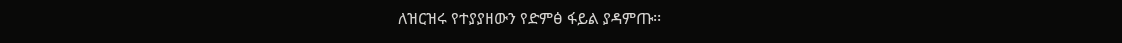ለዝርዝሩ የተያያዘውን የድምፅ ፋይል ያዳምጡ፡፡